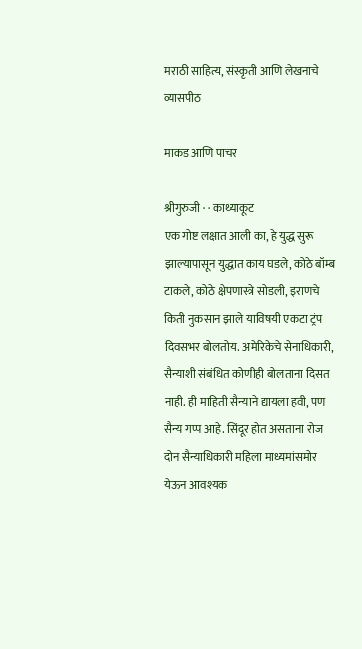मराठी साहित्य, संस्कृती आणि लेखनाचे व्यासपीठ

माकड आणि पाचर

श्रीगुरुजी · · काथ्याकूट
एक गोष्ट लक्षात आली का, हे युद्ध सुरू झाल्यापासून युद्धात काय घडले, कोठे बॉम्ब टाकले, कोठे क्षेपणास्त्रे सोडली, इराणचे किती नुकसान झाले याविषयी एकटा ट्रंप दिवसभर बोलतोय. अमेरिकेचे सेनाधिकारी, सैन्याशी संबंधित कोणीही बोलताना दिसत नाही. ही माहिती सैन्याने द्यायला हवी, पण सैन्य गप्प आहे. सिंदूर होत असताना रोज दोन सैन्याधिकारी महिला माध्यमांसमोर येऊन आवश्यक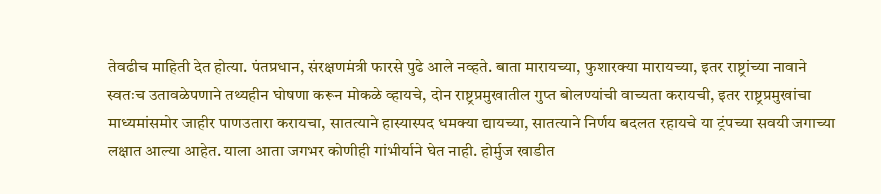तेवढीच माहिती देत होत्या. पंतप्रधान, संरक्षणमंत्री फारसे पुढे आले नव्हते. बाता मारायच्या, फुशारक्या मारायच्या, इतर राष्ट्रांच्या नावाने स्वतःच उतावळेपणाने तथ्यहीन घोषणा करून मोकळे व्हायचे, दोन राष्ट्रप्रमुखातील गुप्त बोलण्यांची वाच्यता करायची, इतर राष्ट्रप्रमुखांचा माध्यमांसमोर जाहीर पाणउतारा करायचा, सातत्याने हास्यास्पद धमक्या द्यायच्या, सातत्याने निर्णय बदलत रहायचे या ट्रंपच्या सवयी जगाच्या लक्षात आल्या आहेत. याला आता जगभर कोणीही गांभीर्याने घेत नाही. होर्मुज खाडीत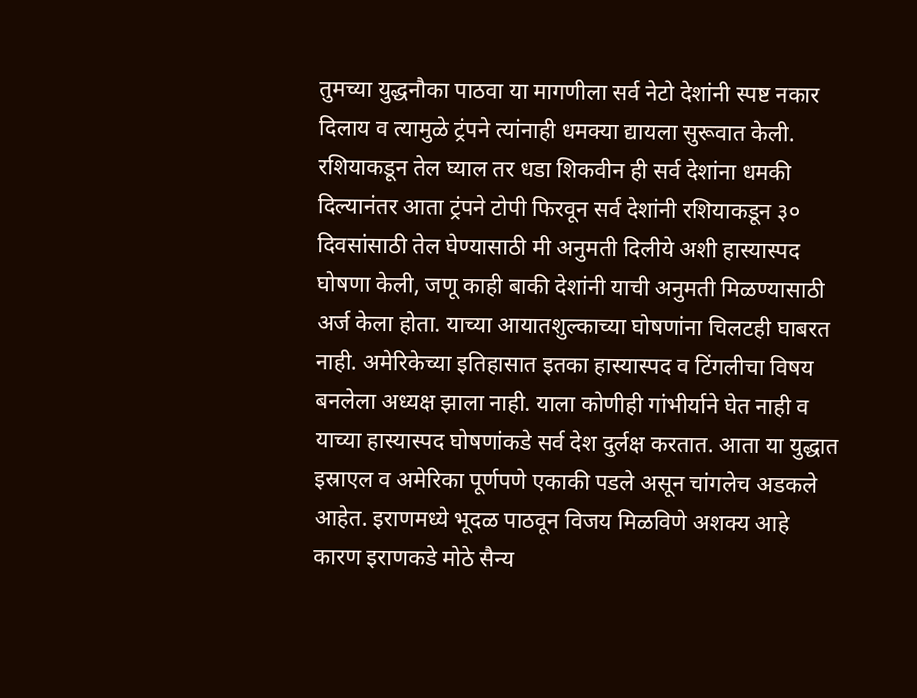तुमच्या युद्धनौका पाठवा या मागणीला सर्व नेटो देशांनी स्पष्ट नकार दिलाय व त्यामुळे ट्रंपने त्यांनाही धमक्या द्यायला सुरूवात केली. रशियाकडून तेल घ्याल तर धडा शिकवीन ही सर्व देशांना धमकी दिल्यानंतर आता ट्रंपने टोपी फिरवून सर्व देशांनी रशियाकडून ३० दिवसांसाठी तेल घेण्यासाठी मी अनुमती दिलीये अशी हास्यास्पद घोषणा केली, जणू काही बाकी देशांनी याची अनुमती मिळण्यासाठी अर्ज केला होता. याच्या आयातशुल्काच्या घोषणांना चिलटही घाबरत नाही. अमेरिकेच्या इतिहासात इतका हास्यास्पद व टिंगलीचा विषय बनलेला अध्यक्ष झाला नाही. याला कोणीही गांभीर्याने घेत नाही व याच्या हास्यास्पद घोषणांकडे सर्व देश दुर्लक्ष करतात. आता या युद्धात इस्राएल व अमेरिका पूर्णपणे एकाकी पडले असून चांगलेच अडकले आहेत. इराणमध्ये भूदळ पाठवून विजय मिळविणे अशक्य आहे कारण इराणकडे मोठे सैन्य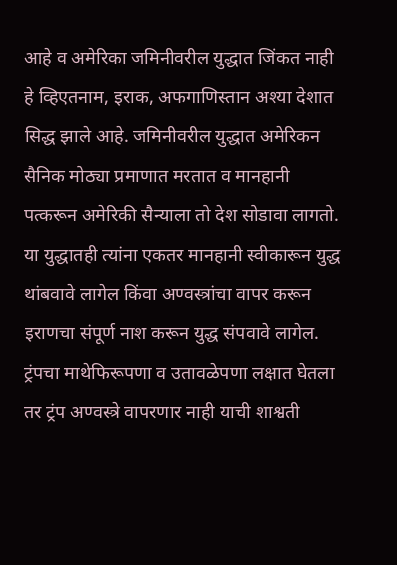आहे व अमेरिका जमिनीवरील युद्धात जिंकत नाही हे व्हिएतनाम, इराक, अफगाणिस्तान अश्या देशात सिद्ध झाले आहे. जमिनीवरील युद्धात अमेरिकन सैनिक मोठ्या प्रमाणात मरतात व मानहानी पत्करून अमेरिकी सैन्याला तो देश सोडावा लागतो. या युद्धातही त्यांना एकतर मानहानी स्वीकारून युद्ध थांबवावे लागेल किंवा अण्वस्त्रांचा वापर करून इराणचा संपूर्ण नाश करून युद्ध संपवावे लागेल. ट्रंपचा माथेफिरूपणा व उतावळेपणा लक्षात घेतला तर ट्रंप अण्वस्त्रे वापरणार नाही याची शाश्वती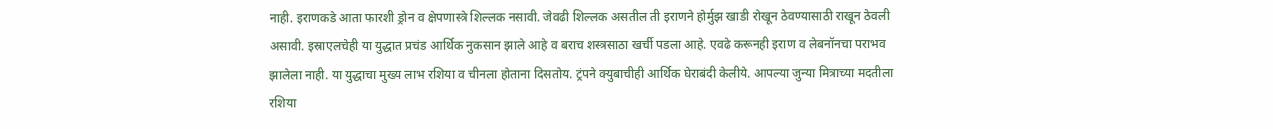नाही. इराणकडे आता फारशी ड्रोन व क्षेपणास्त्रे शिल्लक नसावी. जेवढी शिल्लक असतील ती इराणने होर्मुझ खाडी रोखून ठेवण्यासाठी राखून ठेवली असावी. इस्राएलचेही या युद्धात प्रचंड आर्थिक नुकसान झाले आहे व बराच शस्त्रसाठा खर्ची पडला आहे. एवढे करूनही इराण व लेबनॉनचा पराभव झालेला नाही. या युद्धाचा मुख्य लाभ रशिया व चीनला होताना दिसतोय. ट्रंपने क्युबाचीही आर्थिक घेराबंदी केलीये. आपल्या जुन्या मित्राच्या मदतीला रशिया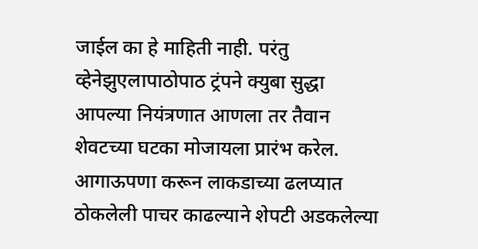जाईल का हे माहिती नाही. परंतु व्हेनेझुएलापाठोपाठ ट्रंपने क्युबा सुद्धा आपल्या नियंत्रणात आणला तर तैवान शेवटच्या घटका मोजायला प्रारंभ करेल. आगाऊपणा करून लाकडाच्या ढलप्यात ठोकलेली पाचर काढल्याने शेपटी अडकलेल्या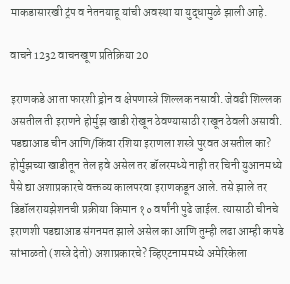माकडासारखी ट्रंप व नेतनयाहू यांची अवस्था या युद्धामुळे झाली आहे.

वाचने 1232 वाचनखूण प्रतिक्रिया 20

इराणकडे आता फारशी ड्रोन व क्षेपणास्त्रे शिल्लक नसावी. जेवढी शिल्लक असतील ती इराणने होर्मुझ खाडी रोखून ठेवण्यासाठी राखून ठेवली असावी.
पडद्याआड चीन आणि/किंवा रशिया इराणला शस्त्रे पुरवत असतील का? होर्मुझच्या खाडीतून तेल हवे असेल तर डॉलरमध्ये नाही तर चिनी युआनमध्ये पैसे द्या अशाप्रकारचे वक्तव्य कालपरवा इराणकडून आले. तसे झाले तर डिडॉलरायझेशनची प्रक्रीया किमान १० वर्षांनी पुढे जाईल. त्यासाठी चीनचे इराणशी पडद्याआड संगनमत झाले असेल का आणि तुम्ही लढा आम्ही कपडे सांभाळतो (शस्त्रे देतो) अशाप्रकारचे? व्हिएटनाममध्ये अमेरिकेला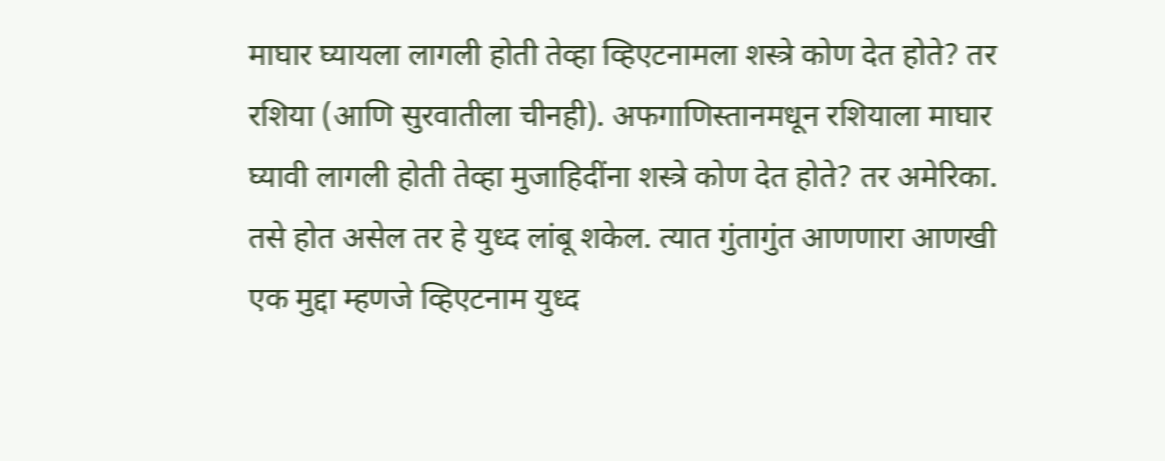माघार घ्यायला लागली होती तेव्हा व्हिएटनामला शस्त्रे कोण देत होते? तर रशिया (आणि सुरवातीला चीनही). अफगाणिस्तानमधून रशियाला माघार घ्यावी लागली होती तेव्हा मुजाहिदींना शस्त्रे कोण देत होते? तर अमेरिका. तसे होत असेल तर हे युध्द लांबू शकेल. त्यात गुंतागुंत आणणारा आणखी एक मुद्दा म्हणजे व्हिएटनाम युध्द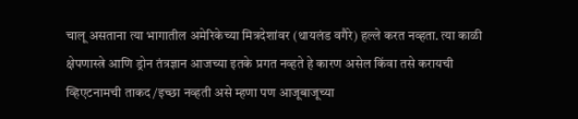चालू असताना त्या भागातील अमेरिकेच्या मित्रदेशांवर (थायलंड वगैरे) हल्ले करत नव्हता. त्या काळी क्षेपणास्त्रे आणि ड्रोन तंत्रज्ञान आजच्या इतके प्रगत नव्हते हे कारण असेल किंवा तसे करायची व्हिएटनामची ताकद/इच्छा नव्हती असे म्हणा पण आजूबाजूच्या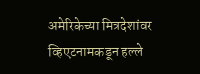अमेरिकेच्या मित्रदेशांवर व्हिएटनामकडून हल्ले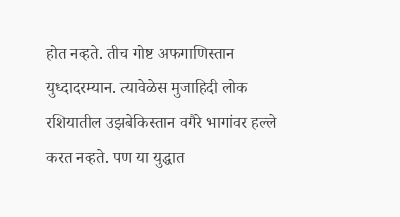होत नव्हते. तीच गोष्ट अफगाणिस्तान युध्दादरम्यान. त्यावेळेस मुजाहिदी लोक रशियातील उझबेकिस्तान वगैरे भागांवर हल्ले करत नव्हते. पण या युद्धात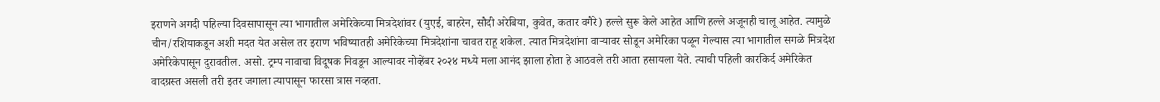इराणने अगदी पहिल्या दिवसापासून त्या भागातील अमेरिकेच्या मित्रदेशांवर (युएई, बाहरेन, सौदी अरेबिया, कुवेत, कतार वगैरे) हल्ले सुरू केले आहेत आणि हल्ले अजूनही चालू आहेत. त्यामुळे चीन/रशियाकडून अशी मदत येत असेल तर इराण भविष्यातही अमेरिकेच्या मित्रदेशांना चावत राहू शकेल. त्यात मित्रदेशांना वार्‍यावर सोडून अमेरिका पळून गेल्यास त्या भागातील सगळे मित्रदेश अमेरिकेपासून दुरावतील. असो. ट्रम्प नावाचा विदूषक निवडून आल्यावर नोव्हेंबर २०२४ मध्ये मला आनंद झाला होता हे आठवले तरी आता हसायला येते. त्याची पहिली कारकिर्द अमेरिकेत वादग्रस्त असली तरी इतर जगाला त्यापासून फारसा त्रास नव्हता.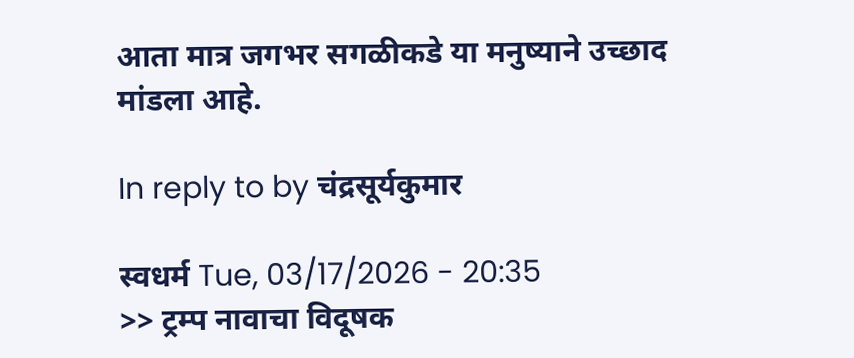आता मात्र जगभर सगळीकडे या मनुष्याने उच्छाद मांडला आहे.

In reply to by चंद्रसूर्यकुमार

स्वधर्म Tue, 03/17/2026 - 20:35
>> ट्रम्प नावाचा विदूषक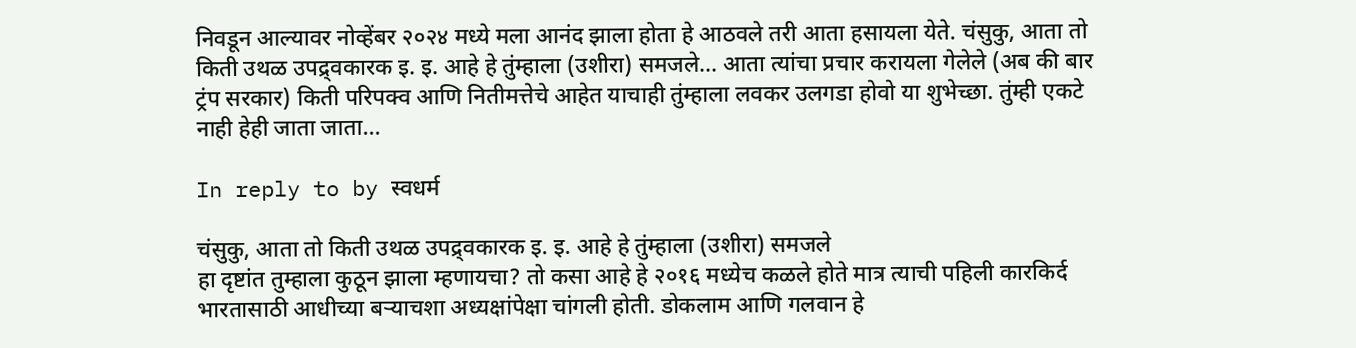निवडून आल्यावर नोव्हेंबर २०२४ मध्ये मला आनंद झाला होता हे आठवले तरी आता हसायला येते. चंसुकु, आता तो किती उथळ उपद्र्वकारक इ. इ. आहे हे तुंम्हाला (उशीरा) समजले... आता त्यांचा प्रचार करायला गेलेले (अब की बार ट्रंप सरकार) किती परिपक्व आणि नितीमत्तेचे आहेत याचाही तुंम्हाला लवकर उलगडा होवो या शुभेच्छा. तुंम्ही एकटे नाही हेही जाता जाता...

In reply to by स्वधर्म

चंसुकु, आता तो किती उथळ उपद्र्वकारक इ. इ. आहे हे तुंम्हाला (उशीरा) समजले
हा दृष्टांत तुम्हाला कुठून झाला म्हणायचा? तो कसा आहे हे २०१६ मध्येच कळले होते मात्र त्याची पहिली कारकिर्द भारतासाठी आधीच्या बर्‍याचशा अध्यक्षांपेक्षा चांगली होती. डोकलाम आणि गलवान हे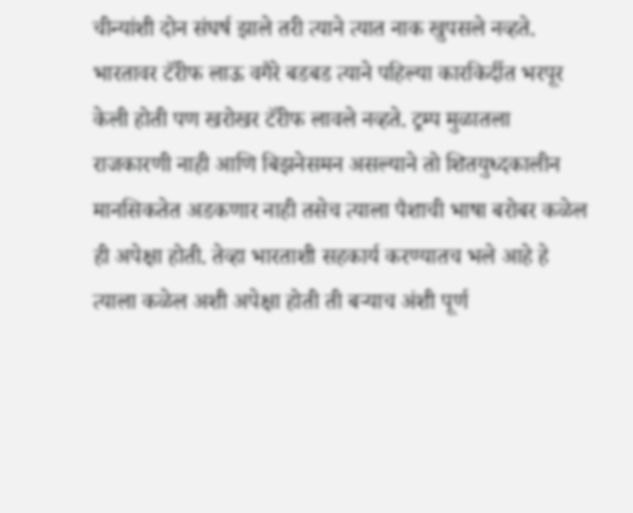चीन्यांशी दोन संघर्ष झाले तरी त्याने त्यात नाक खुपसले नव्हते. भारतावर टॅरीफ लाऊ वगैरे बडबड त्याने पहिल्या कारकिर्दीत भरपूर केली होती पण खरोखर टॅरीफ लावले नव्हते. ट्रम्प मुळातला राजकारणी नाही आणि बिझनेसमन असल्याने तो शितयुध्दकालीन मानसिकतेत अडकणार नाही तसेच त्याला पैशाची भाषा बरोबर कळेल ही अपेक्षा होती. तेव्हा भारताशी सहकार्य करण्यातच भले आहे हे त्याला कळेल अशी अपेक्षा होती ती बर्‍याच अंशी पूर्ण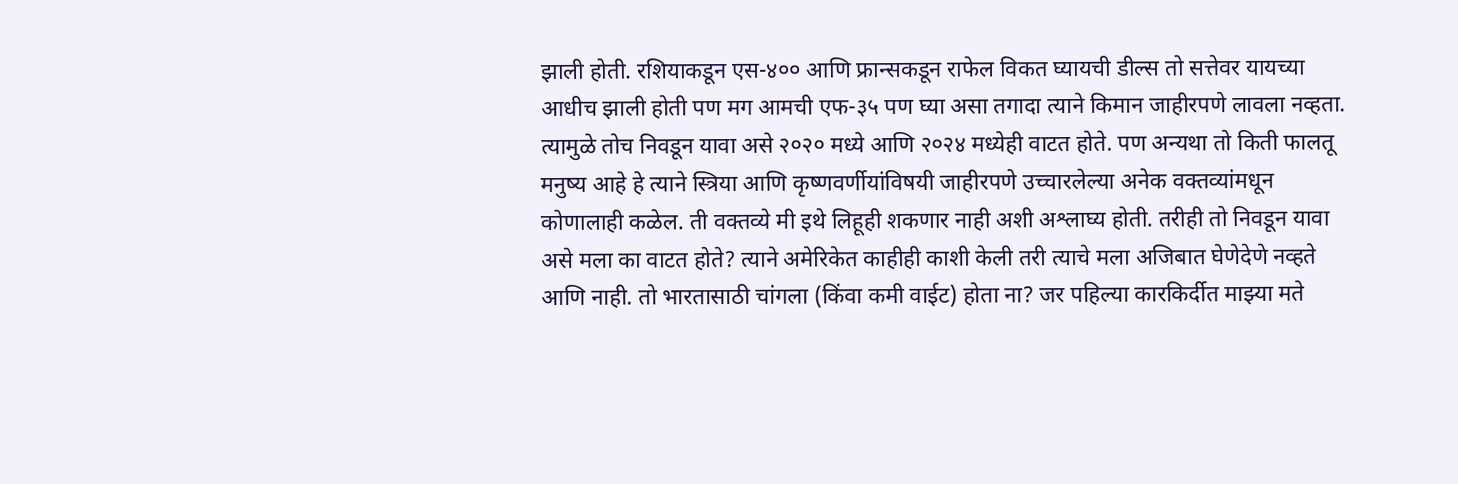झाली होती. रशियाकडून एस-४०० आणि फ्रान्सकडून राफेल विकत घ्यायची डील्स तो सत्तेवर यायच्या आधीच झाली होती पण मग आमची एफ-३५ पण घ्या असा तगादा त्याने किमान जाहीरपणे लावला नव्हता. त्यामुळे तोच निवडून यावा असे २०२० मध्ये आणि २०२४ मध्येही वाटत होते. पण अन्यथा तो किती फालतू मनुष्य आहे हे त्याने स्त्रिया आणि कृष्णवर्णीयांविषयी जाहीरपणे उच्चारलेल्या अनेक वक्तव्यांमधून कोणालाही कळेल. ती वक्तव्ये मी इथे लिहूही शकणार नाही अशी अश्लाघ्य होती. तरीही तो निवडून यावा असे मला का वाटत होते? त्याने अमेरिकेत काहीही काशी केली तरी त्याचे मला अजिबात घेणेदेणे नव्हते आणि नाही. तो भारतासाठी चांगला (किंवा कमी वाईट) होता ना? जर पहिल्या कारकिर्दीत माझ्या मते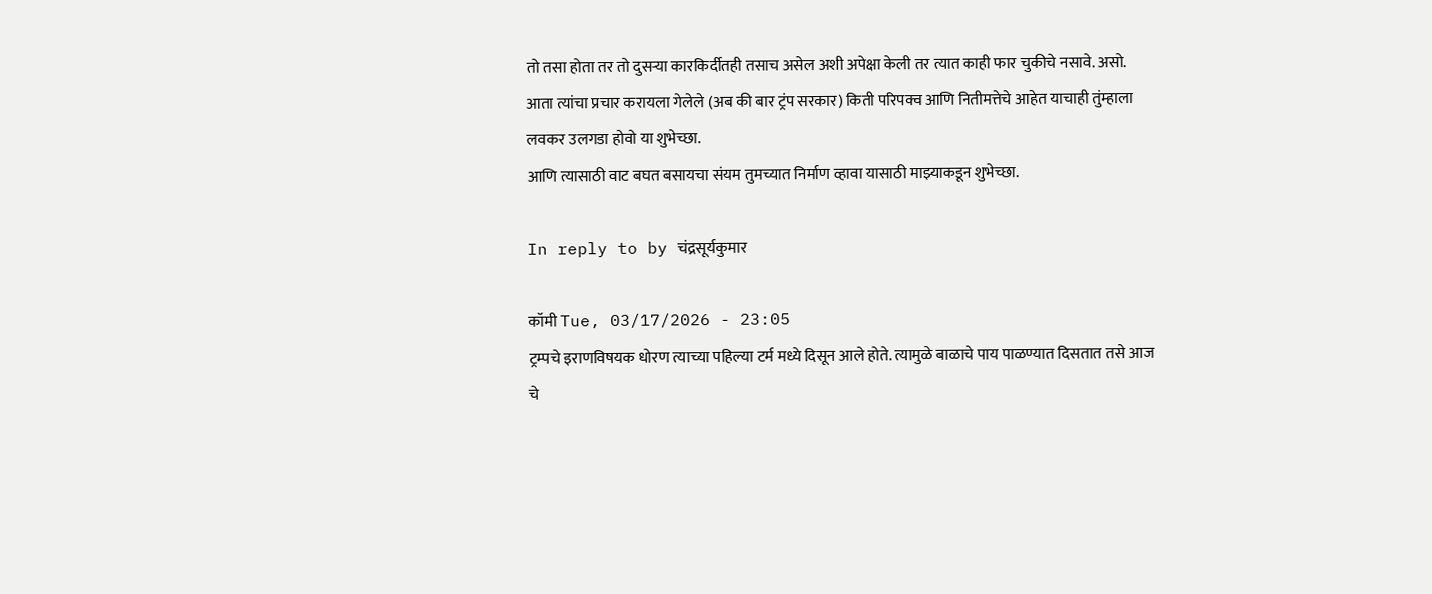तो तसा होता तर तो दुसर्‍या कारकिर्दीतही तसाच असेल अशी अपेक्षा केली तर त्यात काही फार चुकीचे नसावे. असो.
आता त्यांचा प्रचार करायला गेलेले (अब की बार ट्रंप सरकार) किती परिपक्व आणि नितीमत्तेचे आहेत याचाही तुंम्हाला लवकर उलगडा होवो या शुभेच्छा.
आणि त्यासाठी वाट बघत बसायचा संयम तुमच्यात निर्माण व्हावा यासाठी माझ्याकडून शुभेच्छा.

In reply to by चंद्रसूर्यकुमार

कॉमी Tue, 03/17/2026 - 23:05
ट्रम्पचे इराणविषयक धोरण त्याच्या पहिल्या टर्म मध्ये दिसून आले होते. त्यामुळे बाळाचे पाय पाळण्यात दिसतात तसे आज चे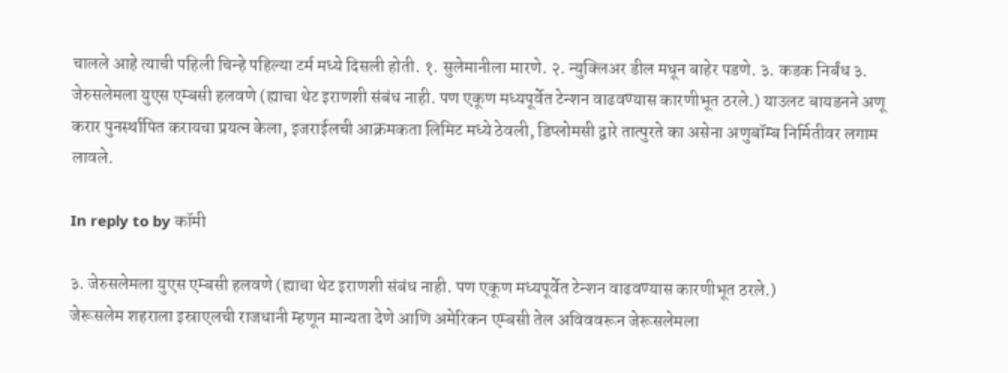चालले आहे त्याची पहिली चिन्हे पहिल्या टर्म मध्ये दिसली होती. १. सुलेमानीला मारणे. २. न्युक्लिअर डील मधून बाहेर पडणे. ३. कडक निर्बंध ३. जेरुसलेमला युएस एम्बसी हलवणे (ह्याचा थेट इराणशी संबंध नाही. पण एकूण मध्यपूर्वेत टेन्शन वाढवण्यास कारणीभूत ठरले.) याउलट बायडनने अणू करार पुनर्स्थापित करायचा प्रयत्न केला, इजराईलची आक्रमकता लिमिट मध्ये ठेवली, डिप्लोमसी द्वारे तात्पुरते का असेना अणुबॉम्ब निर्मितीवर लगाम लावले.

In reply to by कॉमी

३. जेरुसलेमला युएस एम्बसी हलवणे (ह्याचा थेट इराणशी संबंध नाही. पण एकूण मध्यपूर्वेत टेन्शन वाढवण्यास कारणीभूत ठरले.)
जेरूसलेम शहराला इस्राएलची राजधानी म्हणून मान्यता देणे आणि अमेरिकन एम्बसी तेल अविववरून जेरूसलेमला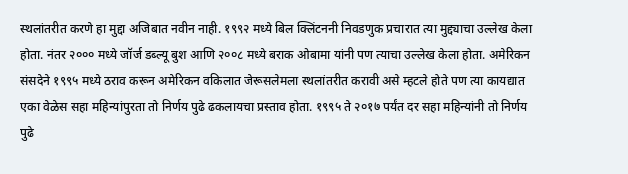स्थलांतरीत करणे हा मुद्दा अजिबात नवीन नाही. १९९२ मध्ये बिल क्लिंटननी निवडणुक प्रचारात त्या मुद्द्याचा उल्लेख केला होता. नंतर २००० मध्ये जॉर्ज डब्ल्यू बुश आणि २००८ मध्ये बराक ओबामा यांनी पण त्याचा उल्लेख केला होता. अमेरिकन संसदेने १९९५ मध्ये ठराव करून अमेरिकन वकिलात जेरूसलेमला स्थलांतरीत करावी असे म्हटले होते पण त्या कायद्यात एका वेळेस सहा महिन्यांपुरता तो निर्णय पुढे ढकलायचा प्रस्ताव होता. १९९५ ते २०१७ पर्यंत दर सहा महिन्यांनी तो निर्णय पुढे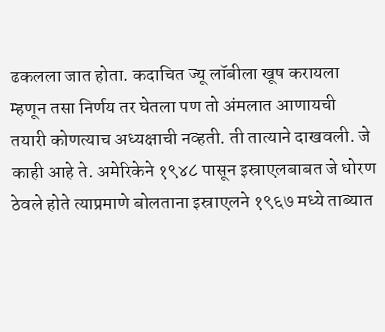ढकलला जात होता. कदाचित ज्यू लॉबीला खूष करायला म्हणून तसा निर्णय तर घेतला पण तो अंमलात आणायची तयारी कोणत्याच अध्यक्षाची नव्हती. ती तात्याने दाखवली. जे काही आहे ते. अमेरिकेने १९४८ पासून इस्राएलबाबत जे धोरण ठेवले होते त्याप्रमाणे बोलताना इस्राएलने १९६७ मध्ये ताब्यात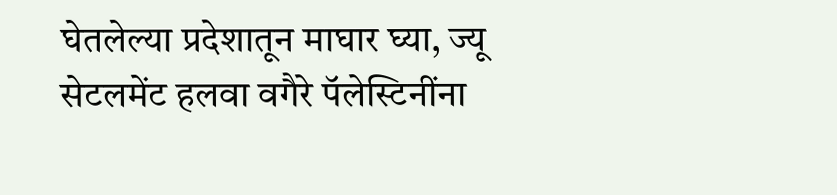घेतलेल्या प्रदेशातून माघार घ्या, ज्यू सेटलमेंट हलवा वगैरे पॅलेस्टिनींना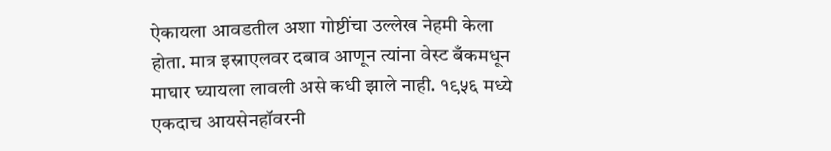ऐकायला आवडतील अशा गोष्टींचा उल्लेख नेहमी केला होता. मात्र इस्राएलवर दबाव आणून त्यांना वेस्ट बँकमधून माघार घ्यायला लावली असे कधी झाले नाही. १९५६ मध्ये एकदाच आयसेनहॉवरनी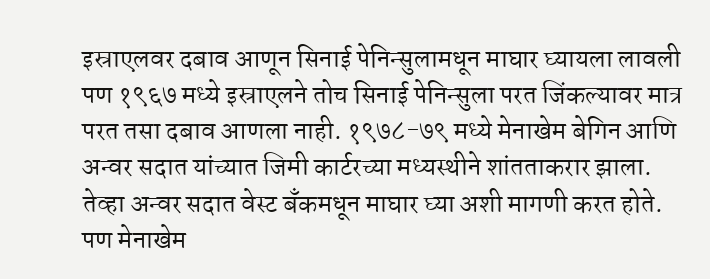इस्राएलवर दबाव आणून सिनाई पेनिन्सुलामधून माघार घ्यायला लावली पण १९६७ मध्ये इस्राएलने तोच सिनाई पेनिन्सुला परत जिंकल्यावर मात्र परत तसा दबाव आणला नाही. १९७८-७९ मध्ये मेनाखेम बेगिन आणि अन्वर सदात यांच्यात जिमी कार्टरच्या मध्यस्थीने शांतताकरार झाला. तेव्हा अन्वर सदात वेस्ट बँकमधून माघार घ्या अशी मागणी करत होते. पण मेनाखेम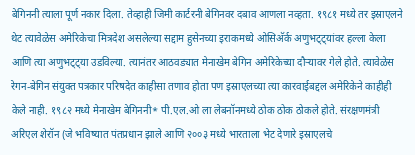बेगिननी त्याला पूर्ण नकार दिला. तेव्हाही जिमी कार्टरनी बेगिनवर दबाव आणला नव्हता. १९८१ मध्ये तर इस्राएलने थेट त्यावेळेस अमेरिकेचा मित्रदेश असलेल्या सद्दाम हुसेनच्या इराकमध्ये ओसिअ‍ॅर्क अणुभट्ट्यांवर हल्ला केला आणि त्या अणुभट्ट्या उडविल्या. त्यानंतर आठवड्यात मेनाखेम बेगिन अमेरिकेच्या दौर्‍यावर गेले होते. त्यावेळेस रेगन-बेगिन संयुक्त पत्रकार परिषदेत काहीसा तणाव होता पण इस्राएलच्या त्या कारवाईबद्दल अमेरिकेने काहीही केले नाही. १९८२ मध्ये मेनाखेम बेगिननी* पी.एल.ओ ला लेबनॉनमध्ये ठोक ठोक ठोकले होते. संरक्षणमंत्री अरिएल शेरॉन (जे भविष्यात पंतप्रधान झाले आणि २००३ मध्ये भारताला भेट देणारे इस्राएलचे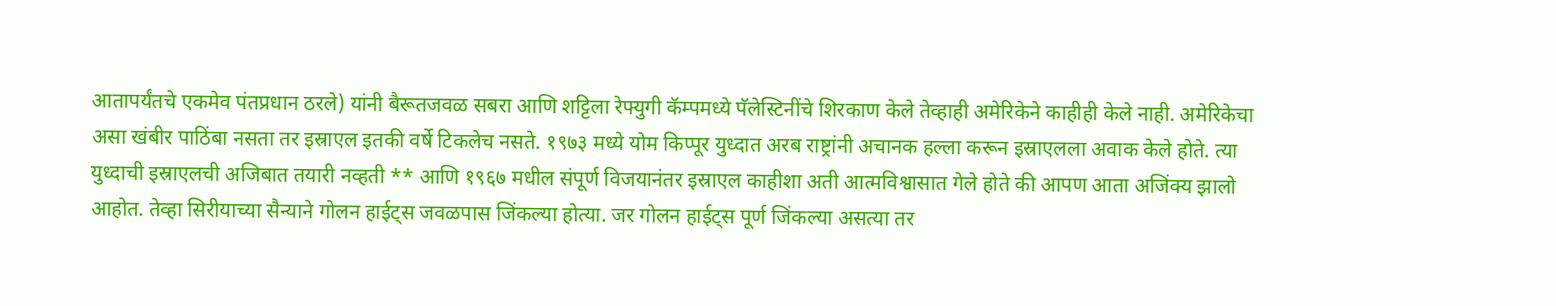आतापर्यंतचे एकमेव पंतप्रधान ठरले) यांनी बैरूतजवळ सबरा आणि शट्टिला रेफ्युगी कॅम्पमध्ये पॅलेस्टिनींचे शिरकाण केले तेव्हाही अमेरिकेने काहीही केले नाही. अमेरिकेचा असा खंबीर पाठिंबा नसता तर इस्राएल इतकी वर्षे टिकलेच नसते. १९७३ मध्ये योम किप्पूर युध्दात अरब राष्ट्रांनी अचानक हल्ला करून इस्राएलला अवाक केले होते. त्या युध्दाची इस्राएलची अजिबात तयारी नव्हती ** आणि १९६७ मधील संपूर्ण विजयानंतर इस्राएल काहीशा अती आत्मविश्वासात गेले होते की आपण आता अजिंक्य झालो आहोत. तेव्हा सिरीयाच्या सैन्याने गोलन हाईट्स जवळपास जिंकल्या होत्या. जर गोलन हाईट्स पूर्ण जिंकल्या असत्या तर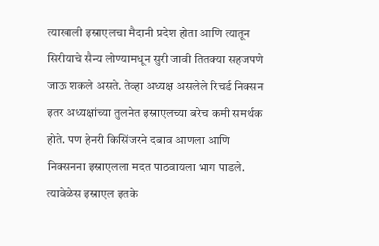त्याखाली इस्राएलचा मैदानी प्रदेश होता आणि त्यातून सिरीयाचे सैन्य लोण्यामधून सुरी जावी तितक्या सहजपणे जाऊ शकले असते. तेव्हा अध्यक्ष असलेले रिचर्ड निक्सन इतर अध्यक्षांच्या तुलनेत इस्राएलच्या बरेच कमी समर्थक होते. पण हेनरी किसिंजरने दबाव आणला आणि निक्सनना इस्राएलला मदत पाठवायला भाग पाडले. त्यावेळेस इस्राएल इतके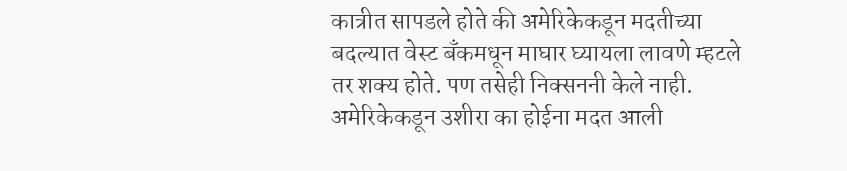कात्रीत सापडले होते की अमेरिकेकडून मदतीच्या बदल्यात वेस्ट बँकमधून माघार घ्यायला लावणे म्हटले तर शक्य होते. पण तसेही निक्सननी केले नाही. अमेरिकेकडून उशीरा का होईना मदत आली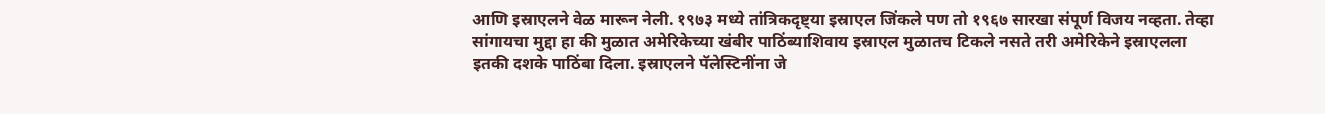आणि इस्राएलने वेळ मारून नेली. १९७३ मध्ये तांत्रिकदृष्ट्या इस्राएल जिंकले पण तो १९६७ सारखा संपूर्ण विजय नव्हता. तेव्हा सांगायचा मुद्दा हा की मुळात अमेरिकेच्या खंबीर पाठिंब्याशिवाय इस्राएल मुळातच टिकले नसते तरी अमेरिकेने इस्राएलला इतकी दशके पाठिंबा दिला. इस्राएलने पॅलेस्टिनींना जे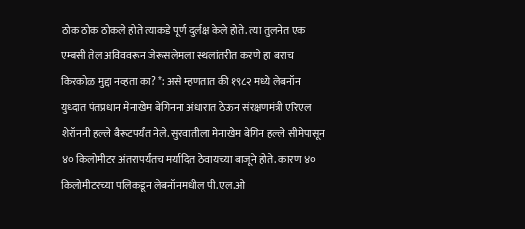ठोक ठोक ठोकले होते त्याकडे पूर्ण दुर्लक्ष केले होते. त्या तुलनेत एक एम्बसी तेल अविववरून जेरूसलेमला स्थलांतरीत करणे हा बराच किरकोळ मुद्दा नव्हता का? *: असे म्हणतात की १९८२ मध्ये लेबनॉन युध्दात पंतप्रधान मेनाखेम बेगिनना अंधारात ठेऊन संरक्षणमंत्री एरिएल शेरॉननी हल्ले बैरूटपर्यंत नेले. सुरवातीला मेनाखेम बेगिन हल्ले सीमेपासून ४० किलोमीटर अंतरापर्यंतच मर्यादित ठेवायच्या बाजूने होते. कारण ४० किलोमीटरच्या पलिकडून लेबनॉनमधील पी.एल.ओ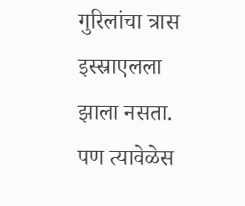गुरिलांचा त्रास इस्स्राएलला झाला नसता. पण त्यावेळेस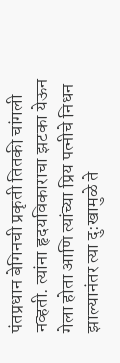पंतप्रधान बेगिनची प्रकृती तितकी चांगली नव्हती. त्यांना हृदयविकाराचा झटका येऊन गेला होता आणि त्यांच्या प्रिय पत्नीचे निधन झाल्यानंतर त्या दु:खामुळे ते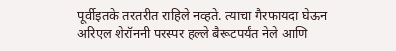पूर्वीइतके तरतरीत राहिले नव्हते. त्याचा गैरफायदा घेऊन अरिएल शेरॉननी परस्पर हल्ले बैरूटपर्यंत नेले आणि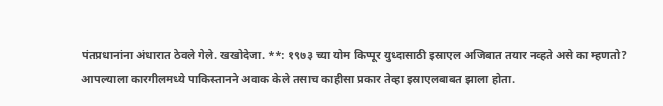पंतप्रधानांना अंधारात ठेवले गेले. खखोदेजा. **: १९७३ च्या योम किप्पूर युध्दासाठी इस्राएल अजिबात तयार नव्हते असे का म्हणतो? आपल्याला कारगीलमध्ये पाकिस्तानने अवाक केले तसाच काहीसा प्रकार तेव्हा इस्राएलबाबत झाला होता.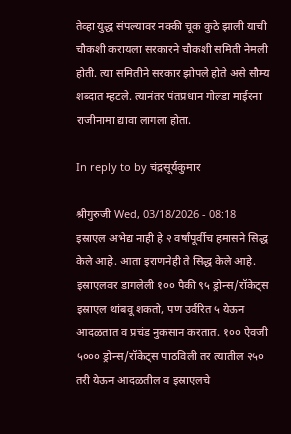तेव्हा युद्ध संपल्यावर नक्की चूक कुठे झाली याची चौकशी करायला सरकारने चौकशी समिती नेमली होती. त्या समितीने सरकार झोपले होते असे सौम्य शब्दात म्हटले. त्यानंतर पंतप्रधान गोल्डा माईरना राजीनामा द्यावा लागला होता.

In reply to by चंद्रसूर्यकुमार

श्रीगुरुजी Wed, 03/18/2026 - 08:18
इस्राएल अभेद्य नाही हे २ वर्षांपूर्वीच हमासने सिद्ध केले आहे. आता इराणनेही ते सिद्ध केले आहे. इस्राएलवर डागलेली १०० पैकी ९५ ड्रोन्स/रॉकेट्स इस्राएल थांबवू शकतो, पण उर्वरित ५ येऊन आदळतात व प्रचंड नुकसान करतात. १०० ऐवजी ५००० ड्रोन्स/रॉकेट्स पाठविली तर त्यातील २५० तरी येऊन आदळतील व इस्राएलचे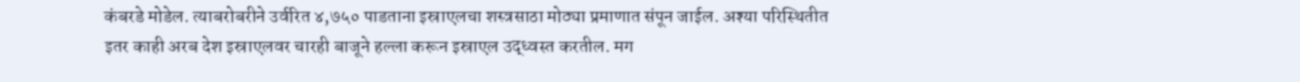कंबरडे मोडेल. त्याबरोबरीने उर्वरित ४,७५० पाडताना इस्राएलचा शस्त्रसाठा मोठ्या प्रमाणात संपून जाईल. अश्या परिस्थितीत इतर काही अरब देश इस्राएलवर चारही बाजूने हल्ला करून इस्राएल उद्ध्वस्त करतील. मग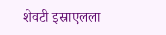शेवटी इस्राएलला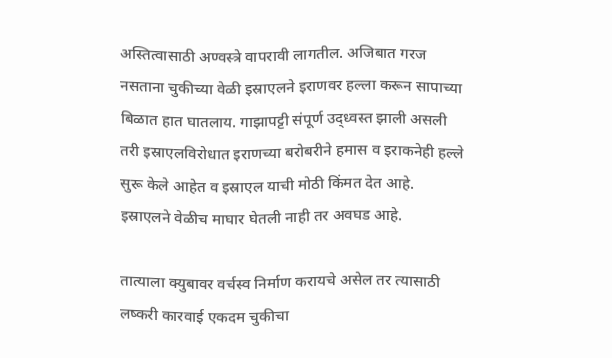अस्तित्वासाठी अण्वस्त्रे वापरावी लागतील. अजिबात गरज नसताना चुकीच्या वेळी इस्राएलने इराणवर हल्ला करून सापाच्या बिळात हात घातलाय. गाझापट्टी संपूर्ण उद्ध्वस्त झाली असली तरी इस्राएलविरोधात इराणच्या बरोबरीने हमास व इराकनेही हल्ले सुरू केले आहेत व इस्राएल याची मोठी किंमत देत आहे. इस्राएलने वेळीच माघार घेतली नाही तर अवघड आहे.

तात्याला क्युबावर वर्चस्व निर्माण करायचे असेल तर त्यासाठी लष्करी कारवाई एकदम चुकीचा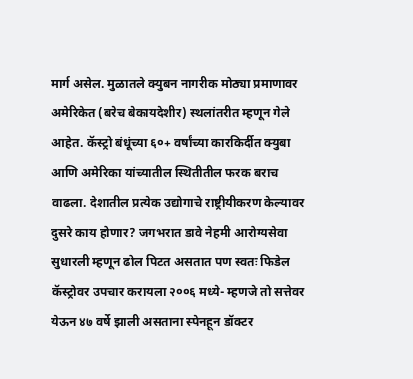मार्ग असेल. मुळातले क्युबन नागरीक मोठ्या प्रमाणावर अमेरिकेत (बरेच बेकायदेशीर) स्थलांतरीत म्हणून गेले आहेत. कॅस्ट्रो बंधूंच्या ६०+ वर्षांच्या कारकिर्दीत क्युबा आणि अमेरिका यांच्यातील स्थितीतील फरक बराच वाढला. देशातील प्रत्येक उद्योगाचे राष्ट्रीयीकरण केल्यावर दुसरे काय होणार? जगभरात डावे नेहमी आरोग्यसेवा सुधारली म्हणून ढोल पिटत असतात पण स्वतः फिडेल कॅस्ट्रोवर उपचार करायला २००६ मध्ये- म्हणजे तो सत्तेवर येऊन ४७ वर्षे झाली असताना स्पेनहून डॉक्टर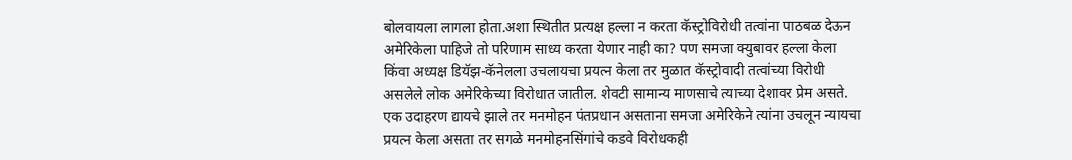बोलवायला लागला होता.अशा स्थितीत प्रत्यक्ष हल्ला न करता कॅस्ट्रोविरोधी तत्वांना पाठबळ देऊन अमेरिकेला पाहिजे तो परिणाम साध्य करता येणार नाही का? पण समजा क्युबावर हल्ला केला किंवा अध्यक्ष डियॅझ-कॅनेलला उचलायचा प्रयत्न केला तर मुळात कॅस्ट्रोवादी तत्वांच्या विरोधी असलेले लोक अमेरिकेच्या विरोधात जातील. शेवटी सामान्य माणसाचे त्याच्या देशावर प्रेम असते. एक उदाहरण द्यायचे झाले तर मनमोहन पंतप्रधान असताना समजा अमेरिकेने त्यांना उचलून न्यायचा प्रयत्न केला असता तर सगळे मनमोहनसिंगांचे कडवे विरोधकही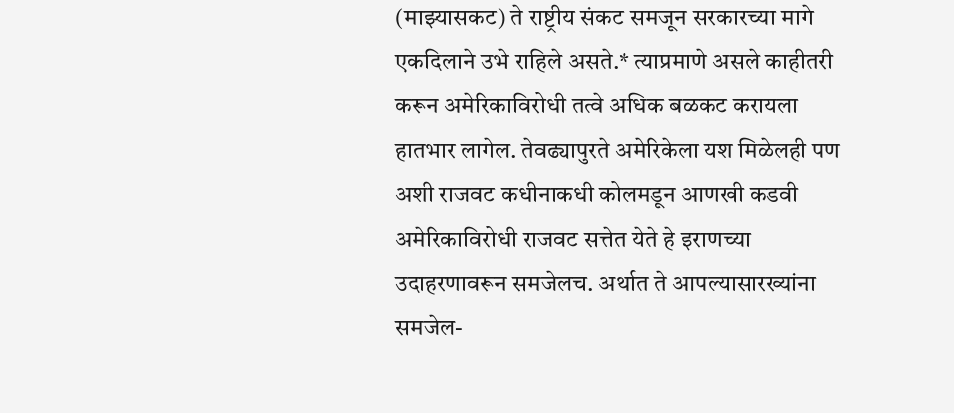(माझ्यासकट) ते राष्ट्रीय संकट समजून सरकारच्या मागे एकदिलाने उभे राहिले असते.* त्याप्रमाणे असले काहीतरी करून अमेरिकाविरोधी तत्वे अधिक बळकट करायला हातभार लागेल. तेवढ्यापुरते अमेरिकेला यश मिळेलही पण अशी राजवट कधीनाकधी कोलमडून आणखी कडवी अमेरिकाविरोधी राजवट सत्तेत येते हे इराणच्या उदाहरणावरून समजेलच. अर्थात ते आपल्यासारख्यांना समजेल-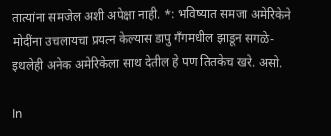तात्यांना समजेल अशी अपेक्षा नाही. *: भविष्यात समजा अमेरिकेने मोदींना उचलायचा प्रयत्न केल्यास डापु गँगमधील झाडून सगळे- इथलेही अनेक अमेरिकेला साथ देतील हे पण तितकेच खरे. असो.

In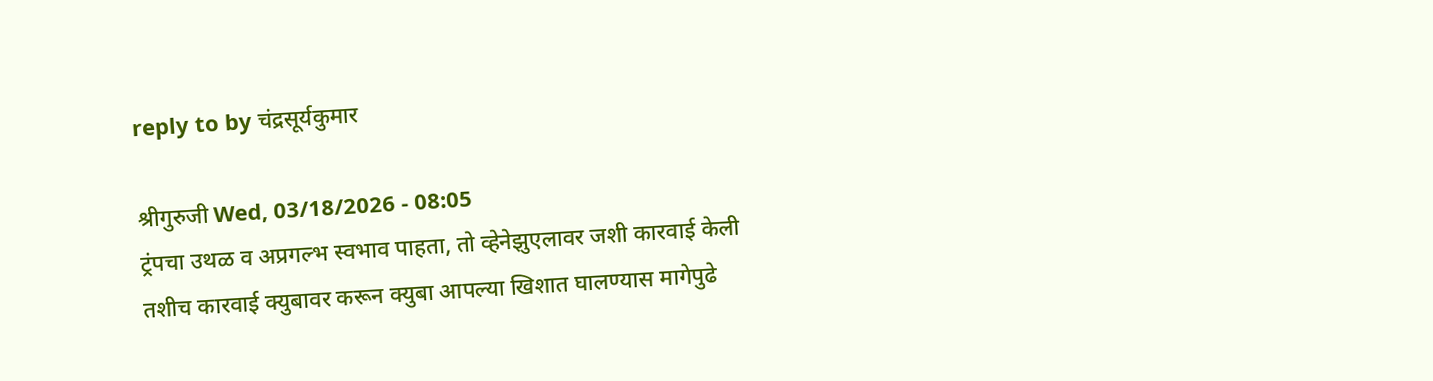reply to by चंद्रसूर्यकुमार

श्रीगुरुजी Wed, 03/18/2026 - 08:05
ट्रंपचा उथळ व अप्रगल्भ स्वभाव पाहता, तो व्हेनेझुएलावर जशी कारवाई केली तशीच कारवाई क्युबावर करून क्युबा आपल्या खिशात घालण्यास मागेपुढे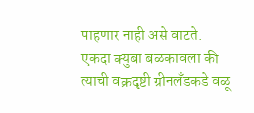पाहणार नाही असे वाटते. एकदा क्युबा बळकावला की त्याची वक्रदृष्टी ग्रीनलँडकडे वळू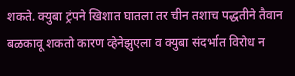शकते. क्युबा ट्रंपने खिशात घातला तर चीन तशाच पद्धतीने तैवान बळकावू शकतो कारण व्हेनेझुएला व क्युबा संदर्भात विरोध न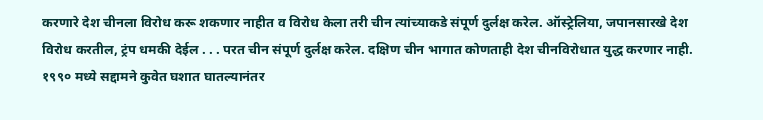करणारे देश चीनला विरोध करू शकणार नाहीत व विरोध केला तरी चीन त्यांच्याकडे संपूर्ण दुर्लक्ष करेल. ऑस्ट्रेलिया, जपानसारखे देश विरोध करतील, ट्रंप धमकी देईल . . . परत चीन संपूर्ण दुर्लक्ष करेल. दक्षिण चीन भागात कोणताही देश चीनविरोधात युद्ध करणार नाही. १९९० मध्ये सद्दामने कुवेत घशात घातल्यानंतर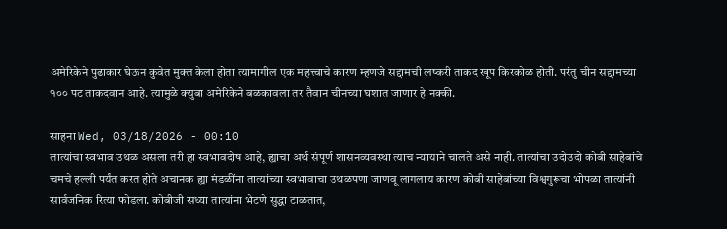अमेरिकेने पुढाकार घेऊन कुवेत मुक्त केला होता त्यामागील एक महत्त्वाचे कारण म्हणजे सद्दामची लष्करी ताकद खूप किरकोळ होती. परंतु चीन सद्दामच्या १०० पट ताकदवान आहे. त्यामुळे क्युबा अमेरिकेने बळकावला तर तैवान चीनच्या घशात जाणार हे नक्की.

साहना Wed, 03/18/2026 - 00:10
तात्यांचा स्वभाव उथळ असला तरी हा स्वभावदोष आहे, ह्याचा अर्थ संपूर्ण शासनव्यवस्था त्याच न्यायाने चालते असे नाही. तात्यांचा उदोउदो कोबी साहेबांचे चमचे हल्ली पर्यंत करत होते अचानक ह्या मंडळींना तात्यांच्या स्वभावाचा उथळपणा जाणवू लागलाय कारण कोबी साहेबांच्या विश्वगुरूचा भोपळा तात्यांनी सार्वजनिक रित्या फोडला. कोबीजी सध्या तात्यांना भेटणे सुद्धा टाळतात,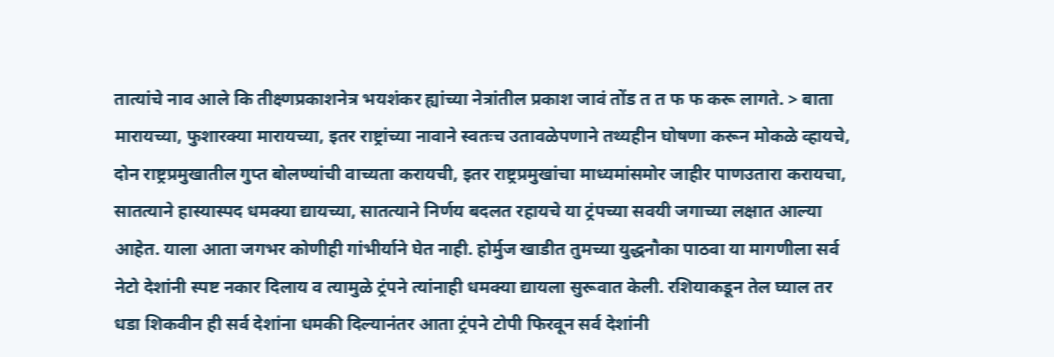तात्यांचे नाव आले कि तीक्ष्णप्रकाशनेत्र भयशंकर ह्यांच्या नेत्रांतील प्रकाश जावं तोंड त त फ फ करू लागते. > बाता मारायच्या, फुशारक्या मारायच्या, इतर राष्ट्रांच्या नावाने स्वतःच उतावळेपणाने तथ्यहीन घोषणा करून मोकळे व्हायचे, दोन राष्ट्रप्रमुखातील गुप्त बोलण्यांची वाच्यता करायची, इतर राष्ट्रप्रमुखांचा माध्यमांसमोर जाहीर पाणउतारा करायचा, सातत्याने हास्यास्पद धमक्या द्यायच्या, सातत्याने निर्णय बदलत रहायचे या ट्रंपच्या सवयी जगाच्या लक्षात आल्या आहेत. याला आता जगभर कोणीही गांभीर्याने घेत नाही. होर्मुज खाडीत तुमच्या युद्धनौका पाठवा या मागणीला सर्व नेटो देशांनी स्पष्ट नकार दिलाय व त्यामुळे ट्रंपने त्यांनाही धमक्या द्यायला सुरूवात केली. रशियाकडून तेल घ्याल तर धडा शिकवीन ही सर्व देशांना धमकी दिल्यानंतर आता ट्रंपने टोपी फिरवून सर्व देशांनी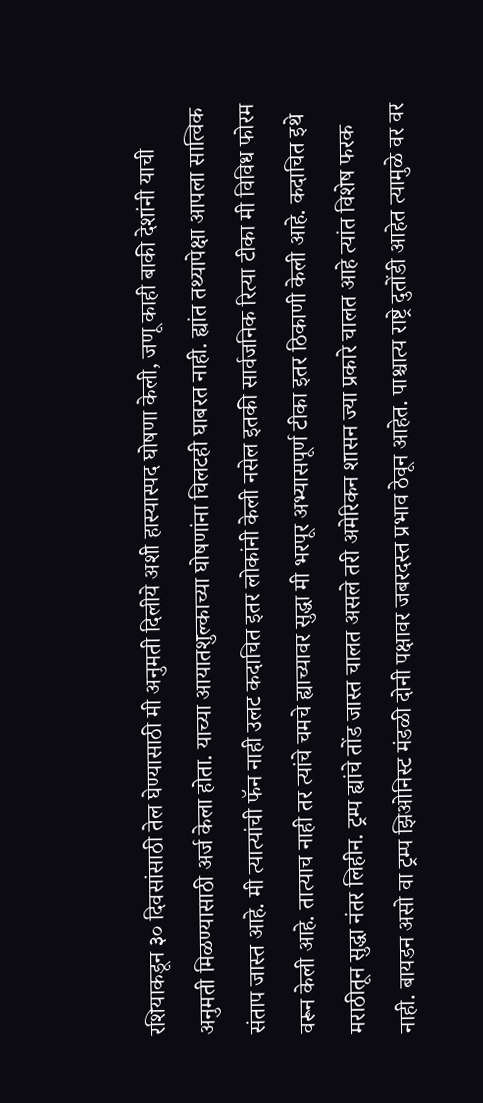रशियाकडून ३० दिवसांसाठी तेल घेण्यासाठी मी अनुमती दिलीये अशी हास्यास्पद घोषणा केली, जणू काही बाकी देशांनी याची अनुमती मिळण्यासाठी अर्ज केला होता. याच्या आयातशुल्काच्या घोषणांना चिलटही घाबरत नाही. ह्यांत तथ्यापेक्षा आपला सात्विक संताप जास्त आहे. मी त्यात्यांची फॅन नाही उलट कदाचित इतर लोकांनी केली नसेल इतकी सार्वजनिक रित्या टीका मी विविध फोरम वरून केली आहे. तात्याच नाही तर त्यांचे चमचे ह्याच्यावर सुद्धा मी भरपूर अभ्यासपूर्ण टीका इतर ठिकाणी केली आहे. कदाचित इथे मराठीतून सुद्धा नंतर लिहीन. ट्रम्प ह्यांचे तोंड जास्त चालत असले तरी अमेरिकन शासन ज्या प्रकारे चालत आहे त्यांत विशेष फरक नाही. बायडन असो वा ट्रम्प झिओनिस्ट मंडळी दोनी पक्षावर जबरदस्त प्रभाव ठेवून आहेत. पाश्चात्य राष्ट्रे दुतोंडी आहेत त्यामुळे वर वर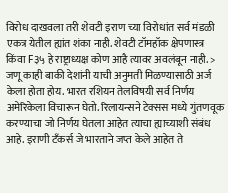विरोध दाखवला तरी शेवटी इराण च्या विरोधांत सर्व मंडळी एकत्र येतील ह्यांत शंका नाही. शेवटी टॉमहॉक क्षेपणास्त्र किंवा F३५ हे राष्ट्राध्यक्ष कोण आहै त्यावर अवलंबून नाही. > जणू काही बाकी देशांनी याची अनुमती मिळण्यासाठी अर्ज केला होता होय. भारत रशियन तेलविषयी सर्व निर्णय अमेरिकेला विचारून घेतो. रिलायन्सने टेक्सस मध्ये गुंतणवूक करण्याचा जो निर्णय घेतला आहेत त्याचा ह्याच्याशी संबंध आहे. इराणी टँकर्स जे भारताने जप्त केले आहेत ते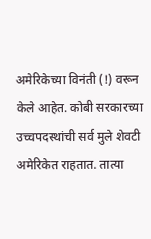अमेरिकेच्या विनंती (!) वरून केले आहेत. कोबी सरकारच्या उच्चपदस्थांची सर्व मुले शेवटी अमेरिकेत राहतात. तात्या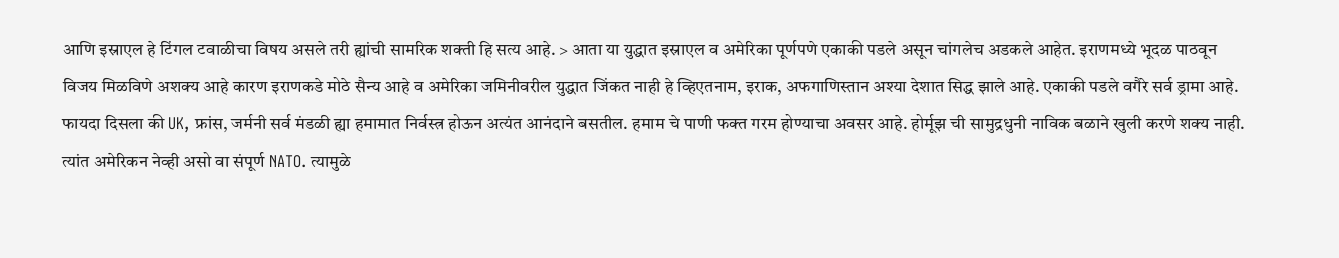आणि इस्राएल हे टिंगल टवाळीचा विषय असले तरी ह्यांची सामरिक शक्ती हि सत्य आहे. > आता या युद्धात इस्राएल व अमेरिका पूर्णपणे एकाकी पडले असून चांगलेच अडकले आहेत. इराणमध्ये भूदळ पाठवून विजय मिळविणे अशक्य आहे कारण इराणकडे मोठे सैन्य आहे व अमेरिका जमिनीवरील युद्धात जिंकत नाही हे व्हिएतनाम, इराक, अफगाणिस्तान अश्या देशात सिद्ध झाले आहे. एकाकी पडले वगैरे सर्व ड्रामा आहे. फायदा दिसला की UK, फ्रांस, जर्मनी सर्व मंडळी ह्या हमामात निर्वस्त्र होऊन अत्यंत आनंदाने बसतील. हमाम चे पाणी फक्त गरम होण्याचा अवसर आहे. होर्मूझ ची सामुद्रधुनी नाविक बळाने खुली करणे शक्य नाही. त्यांत अमेरिकन नेव्ही असो वा संपूर्ण NATO. त्यामुळे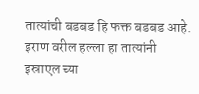तात्यांची बडबड हि फक्त बडबड आहे. इराण वरील हल्ला हा तात्यांनी इस्राएल च्या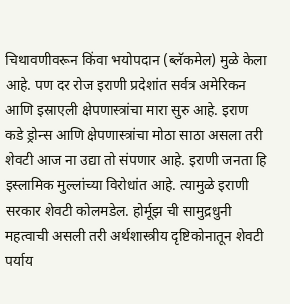चिथावणीवरून किंवा भयोपदान (ब्लॅकमेल) मुळे केला आहे. पण दर रोज इराणी प्रदेशांत सर्वत्र अमेरिकन आणि इस्राएली क्षेपणास्त्रांचा मारा सुरु आहे. इराण कडे ड्रोन्स आणि क्षेपणास्त्रांचा मोठा साठा असला तरी शेवटी आज ना उद्या तो संपणार आहे. इराणी जनता हि इस्लामिक मुल्लांच्या विरोधांत आहे. त्यामुळे इराणी सरकार शेवटी कोलमडेल. होर्मूझ ची सामुद्रधुनी महत्वाची असली तरी अर्थशास्त्रीय दृष्टिकोनातून शेवटी पर्याय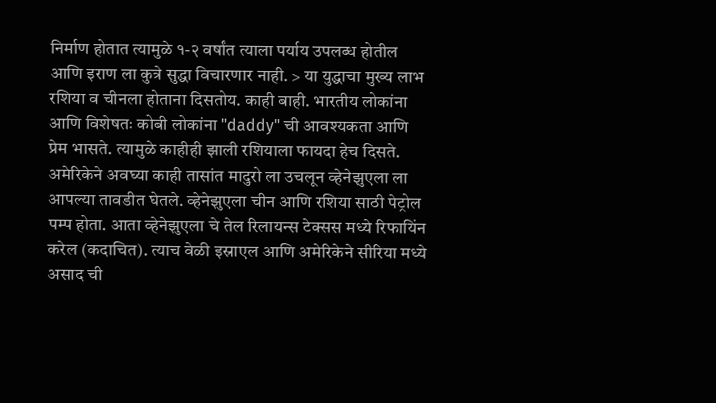निर्माण होतात त्यामुळे १-२ वर्षांत त्याला पर्याय उपलब्ध होतील आणि इराण ला कुत्रे सुद्धा विचारणार नाही. > या युद्धाचा मुख्य लाभ रशिया व चीनला होताना दिसतोय. काही बाही. भारतीय लोकांना आणि विशेषतः कोबी लोकांना "daddy" ची आवश्यकता आणि प्रेम भासते. त्यामुळे काहीही झाली रशियाला फायदा हेच दिसते. अमेरिकेने अवघ्या काही तासांत मादुरो ला उचलून व्हेनेझुएला ला आपल्या तावडीत घेतले. व्हेनेझुएला चीन आणि रशिया साठी पेट्रोल पम्प होता. आता व्हेनेझुएला चे तेल रिलायन्स टेक्सस मध्ये रिफायिंन करेल (कदाचित). त्याच वेळी इस्राएल आणि अमेरिकेने सीरिया मध्ये असाद ची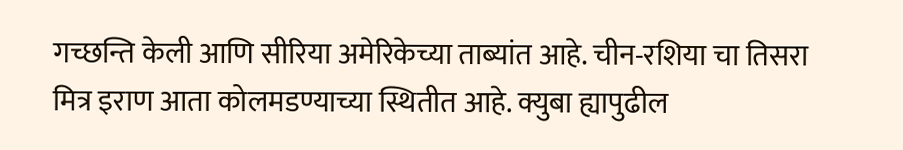गच्छन्ति केली आणि सीरिया अमेरिकेच्या ताब्यांत आहे. चीन-रशिया चा तिसरा मित्र इराण आता कोलमडण्याच्या स्थितीत आहे. क्युबा ह्यापुढील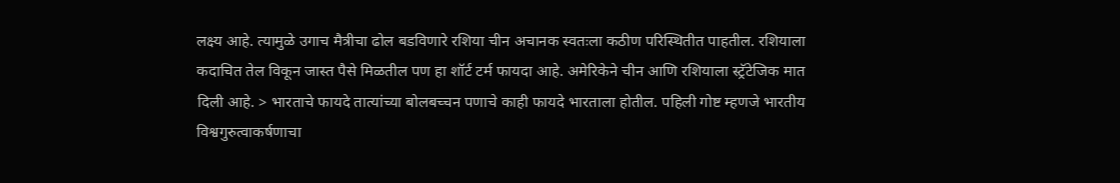लक्ष्य आहे. त्यामुळे उगाच मैत्रीचा ढोल बडविणारे रशिया चीन अचानक स्वतःला कठीण परिस्थितीत पाहतील. रशियाला कदाचित तेल विकून जास्त पैसे मिळतील पण हा शॉर्ट टर्म फायदा आहे. अमेरिकेने चीन आणि रशियाला स्ट्रॅटेजिक मात दिली आहे. > भारताचे फायदे तात्यांच्या बोलबच्चन पणाचे काही फायदे भारताला होतील. पहिली गोष्ट म्हणजे भारतीय विश्वगुरुत्वाकर्षणाचा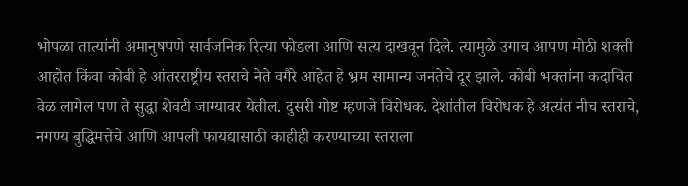भोपळा तात्यांनी अमानुषपणे सार्वजनिक रित्या फोडला आणि सत्य दाखवून दिले. त्यामुळे उगाच आपण मोठी शक्ती आहोत किंवा कोबी हे आंतरराष्ट्रीय स्तराचे नेते वगैरे आहेत हे भ्रम सामान्य जनतेचे दूर झाले. कोबी भक्तांना कदाचित वेळ लागेल पण ते सुद्धा शेवटी जाग्यावर येतील. दुसरी गोष्ट म्हणजे विरोधक. देशांतील विरोधक हे अत्यंत नीच स्तराचे, नगण्य बुद्धिमत्तेचे आणि आपली फायद्यासाठी काहीही करण्याच्या स्तराला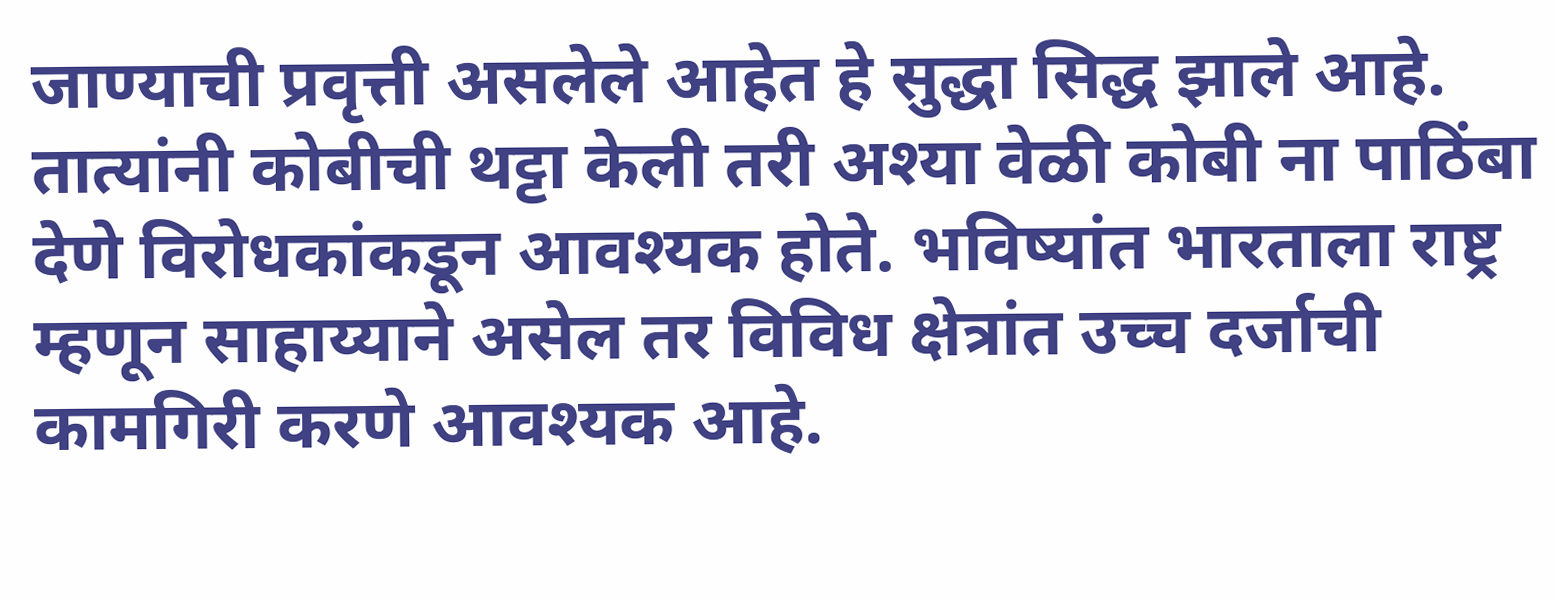जाण्याची प्रवृत्ती असलेले आहेत हे सुद्धा सिद्ध झाले आहे. तात्यांनी कोबीची थट्टा केली तरी अश्या वेळी कोबी ना पाठिंबा देणे विरोधकांकडून आवश्यक होते. भविष्यांत भारताला राष्ट्र म्हणून साहाय्याने असेल तर विविध क्षेत्रांत उच्च दर्जाची कामगिरी करणे आवश्यक आहे.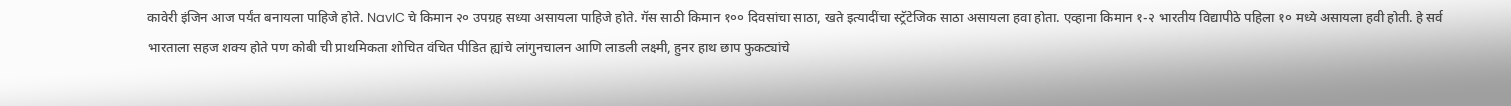कावेरी इंजिन आज पर्यंत बनायला पाहिजे होते. NavIC चे किमान २० उपग्रह सध्या असायला पाहिजे होते. गॅस साठी किमान १०० दिवसांचा साठा, खते इत्यादींचा स्ट्रॅटेजिक साठा असायला हवा होता. एव्हाना किमान १-२ भारतीय विद्यापीठे पहिला १० मध्ये असायला हवी होती. हे सर्व भारताला सहज शक्य होते पण कोबी ची प्राथमिकता शोचित वंचित पीडित ह्यांचे लांगुनचालन आणि लाडली लक्ष्मी, हुनर हाथ छाप फुकट्यांचे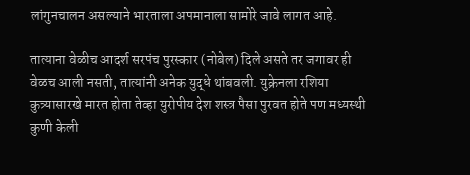लांगुनचालन असल्याने भारताला अपमानाला सामोरे जावे लागत आहे.

तात्याना वेळीच आदर्श सरपंच पुरस्कार (नोबेल) दिले असते तर जगावर ही वेळच आली नसती, तात्यांनी अनेक युद्धे थांबवली. युक्रेनला रशिया कुत्र्यासारखे मारत होता तेव्हा युरोपीय देश शस्त्र पैसा पुरवत होते पण मध्यस्थी कुणी केली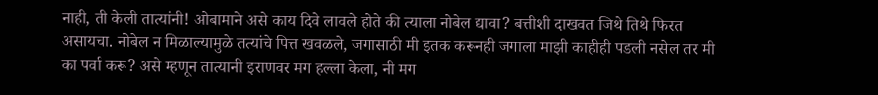नाही, ती केली तात्यांनी! ओबामाने असे काय दिवे लावले होते की त्याला नोबेल द्यावा? बत्तीशी दाखवत जिथे तिथे फिरत असायचा. नोबेल न मिळाल्यामुळे तत्यांचे पित्त खवळले, जगासाठी मी इतक करूनही जगाला माझी काहीही पडली नसेल तर मी का पर्वा करू? असे म्हणून तात्यानी इराणवर मग हल्ला केला, नी मग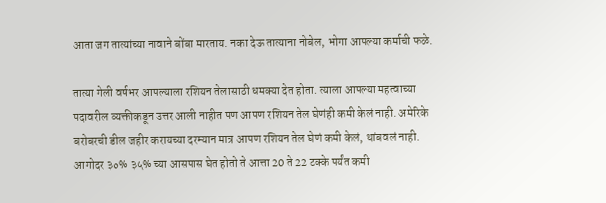आता जग तात्यांच्या नावाने बोंबा मारताय. नका देऊ तात्याना नोबेल, भोगा आपल्या कर्माची फळे.

तात्या गेली वर्षभर आपल्याला रशियन तेलासाठी धमक्या देत होता. त्याला आपल्या महत्वाच्या पदावरील व्यक्तीकडून उत्तर आली नाहीत पण आपण रशियन तेल घेणंही कमी केलं नाही. अमेरिके बरोबरची डील जहीर करायच्या दरम्यान मात्र आपण रशियन तेल घेणं कमी केलं, थांबवलं नाही. आगोदर ३०% ३५% च्या आसपास घेत होतो ते आत्ता 20 ते 22 टक्के पर्यंत कमी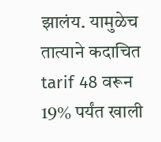झालंय. यामुळेच तात्याने कदाचित tarif 48 वरून 19% पर्यंत खाली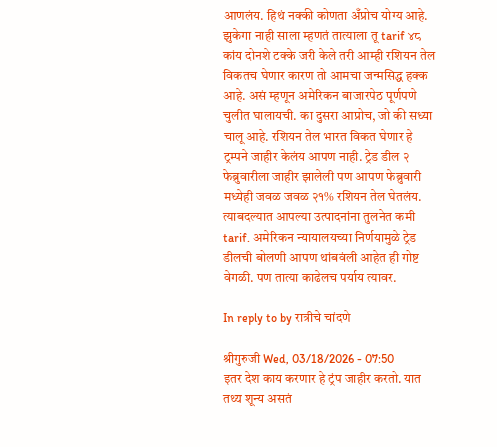आणलंय. हिथं नक्की कोणता अँप्रोच योग्य आहे. झुकेगा नाही साला म्हणतं तात्याला तू tarif ४८ कांय दोनशे टक्के जरी केले तरी आम्ही रशियन तेल विकतच घेणार कारण तो आमचा जन्मसिद्ध हक्क आहे. असं म्हणून अमेरिकन बाजारपेठ पूर्णपणे चुलीत घालायची. का दुसरा आप्रोच, जो की सध्या चालू आहे. रशियन तेल भारत विकत घेणार हे ट्रम्पने जाहीर केलंय आपण नाही. ट्रेड डील २ फेब्रुवारीला जाहीर झालेली पण आपण फेब्रुवारी मध्येही जवळ जवळ २१% रशियन तेल घेतलंय. त्याबदल्यात आपल्या उत्पादनांना तुलनेत कमी tarif. अमेरिकन न्यायालयच्या निर्णयामुळे ट्रेड डीलची बोलणी आपण थांबवंली आहेत ही गोष्ट वेगळी. पण तात्या काढेलच पर्याय त्यावर.

In reply to by रात्रीचे चांदणे

श्रीगुरुजी Wed, 03/18/2026 - 07:50
इतर देश काय करणार हे ट्रंप जाहीर करतो. यात तथ्य शून्य असतं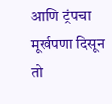आणि ट्रंपचा मूर्खपणा दिसून तो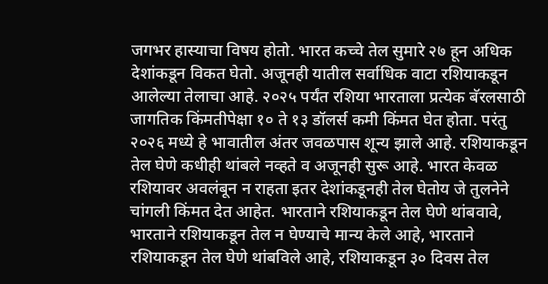जगभर हास्याचा विषय होतो. भारत कच्चे तेल सुमारे २७ हून अधिक देशांकडून विकत घेतो. अजूनही यातील सर्वाधिक वाटा रशियाकडून आलेल्या तेलाचा आहे. २०२५ पर्यंत रशिया भारताला प्रत्येक बॅरलसाठी जागतिक किंमतीपेक्षा १० ते १३ डॉलर्स कमी किंमत घेत होता. परंतु २०२६ मध्ये हे भावातील अंतर जवळपास शून्य झाले आहे. रशियाकडून तेल घेणे कधीही थांबले नव्हते व अजूनही सुरू आहे. भारत केवळ रशियावर अवलंबून न राहता इतर देशांकडूनही तेल घेतोय जे तुलनेने चांगली किंमत देत आहेत. भारताने रशियाकडून तेल घेणे थांबवावे, भारताने रशियाकडून तेल न घेण्याचे मान्य केले आहे, भारताने रशियाकडून तेल घेणे थांबविले आहे, रशियाकडून ३० दिवस तेल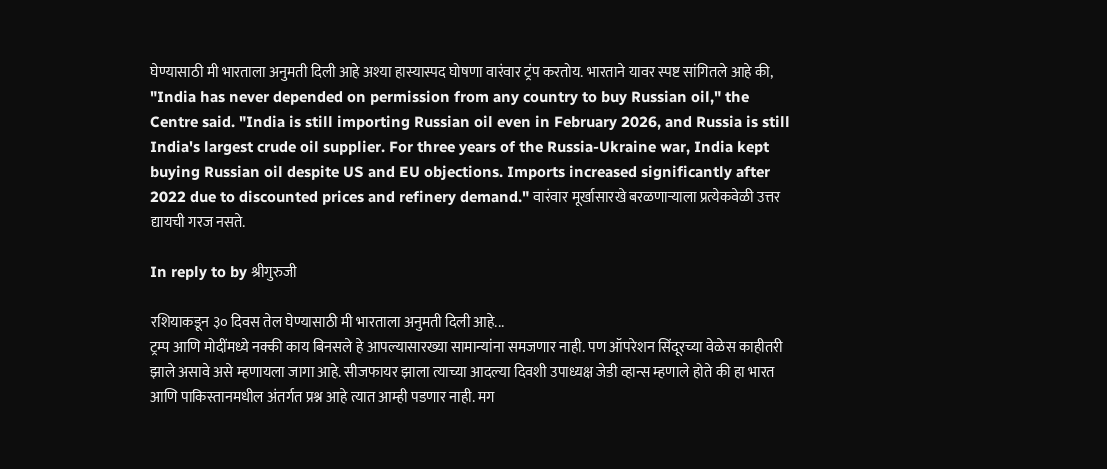घेण्यासाठी मी भारताला अनुमती दिली आहे अश्या हास्यास्पद घोषणा वारंवार ट्रंप करतोय. भारताने यावर स्पष्ट सांगितले आहे की, "India has never depended on permission from any country to buy Russian oil," the Centre said. "India is still importing Russian oil even in February 2026, and Russia is still India's largest crude oil supplier. For three years of the Russia-Ukraine war, India kept buying Russian oil despite US and EU objections. Imports increased significantly after 2022 due to discounted prices and refinery demand." वारंवार मूर्खासारखे बरळणाऱ्याला प्रत्येकवेळी उत्तर द्यायची गरज नसते.

In reply to by श्रीगुरुजी

रशियाकडून ३० दिवस तेल घेण्यासाठी मी भारताला अनुमती दिली आहे...
ट्रम्प आणि मोदींमध्ये नक्की काय बिनसले हे आपल्यासारख्या सामान्यांना समजणार नाही. पण ऑपरेशन सिंदूरच्या वेळेस काहीतरी झाले असावे असे म्हणायला जागा आहे. सीजफायर झाला त्याच्या आदल्या दिवशी उपाध्यक्ष जेडी व्हान्स म्हणाले होते की हा भारत आणि पाकिस्तानमधील अंतर्गत प्रश्न आहे त्यात आम्ही पडणार नाही. मग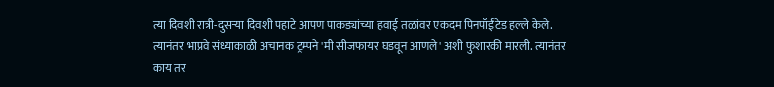त्या दिवशी रात्री-दुसर्‍या दिवशी पहाटे आपण पाकड्यांच्या हवाई तळांवर एकदम पिनपॉईंटेड हल्ले केले. त्यानंतर भाप्रवे संध्याकाळी अचानक ट्रम्पने 'मी सीजफायर घडवून आणले' अशी फुशारकी मारली. त्यानंतर काय तर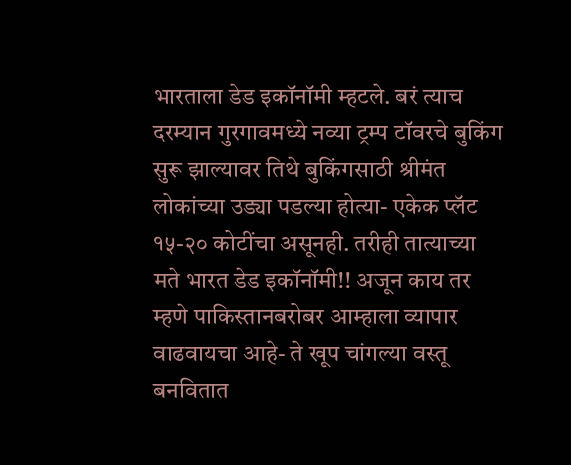भारताला डेड इकॉनॉमी म्हटले. बरं त्याच दरम्यान गुरगावमध्ये नव्या ट्रम्प टॉवरचे बुकिंग सुरू झाल्यावर तिथे बुकिंगसाठी श्रीमंत लोकांच्या उड्या पडल्या होत्या- एकेक प्लॅट १५-२० कोटींचा असूनही. तरीही तात्याच्या मते भारत डेड इकॉनॉमी!! अजून काय तर म्हणे पाकिस्तानबरोबर आम्हाला व्यापार वाढवायचा आहे- ते खूप चांगल्या वस्तू बनवितात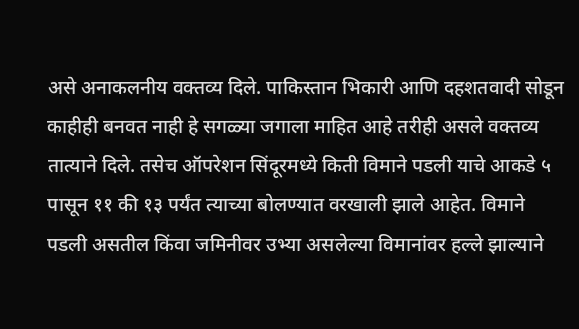असे अनाकलनीय वक्तव्य दिले. पाकिस्तान भिकारी आणि दहशतवादी सोडून काहीही बनवत नाही हे सगळ्या जगाला माहित आहे तरीही असले वक्तव्य तात्याने दिले. तसेच ऑपरेशन सिंदूरमध्ये किती विमाने पडली याचे आकडे ५ पासून ११ की १३ पर्यंत त्याच्या बोलण्यात वरखाली झाले आहेत. विमाने पडली असतील किंवा जमिनीवर उभ्या असलेल्या विमानांवर हल्ले झाल्याने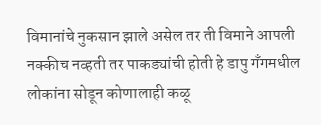विमानांचे नुकसान झाले असेल तर ती विमाने आपली नक्कीच नव्हती तर पाकड्यांची होती हे डापु गँगमधील लोकांना सोडून कोणालाही कळू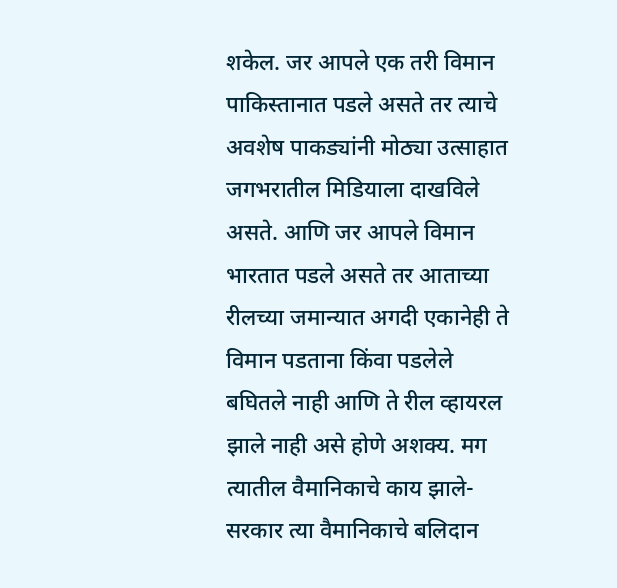शकेल. जर आपले एक तरी विमान पाकिस्तानात पडले असते तर त्याचे अवशेष पाकड्यांनी मोठ्या उत्साहात जगभरातील मिडियाला दाखविले असते. आणि जर आपले विमान भारतात पडले असते तर आताच्या रीलच्या जमान्यात अगदी एकानेही ते विमान पडताना किंवा पडलेले बघितले नाही आणि ते रील व्हायरल झाले नाही असे होणे अशक्य. मग त्यातील वैमानिकाचे काय झाले- सरकार त्या वैमानिकाचे बलिदान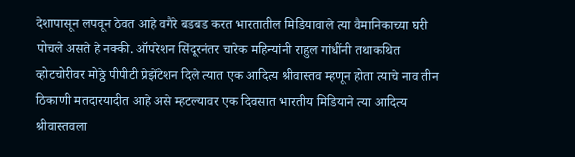देशापासून लपवून ठेवत आहे वगैरे बडबड करत भारतातील मिडियावाले त्या वैमानिकाच्या घरी पोचले असते हे नक्की. ऑपरेशन सिंदूरनंतर चारेक महिन्यांनी राहुल गांधींनी तथाकथित व्होटचोरीवर मोठ्ठे पीपीटी प्रेझेंटेशन दिले त्यात एक आदित्य श्रीवास्तव म्हणून होता त्याचे नाव तीन ठिकाणी मतदारयादीत आहे असे म्हटल्यावर एक दिवसात भारतीय मिडियाने त्या आदित्य श्रीवास्तवला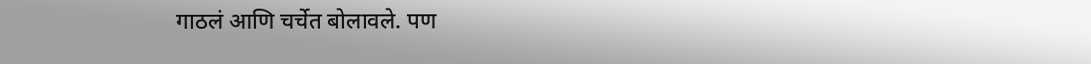गाठलं आणि चर्चेत बोलावले. पण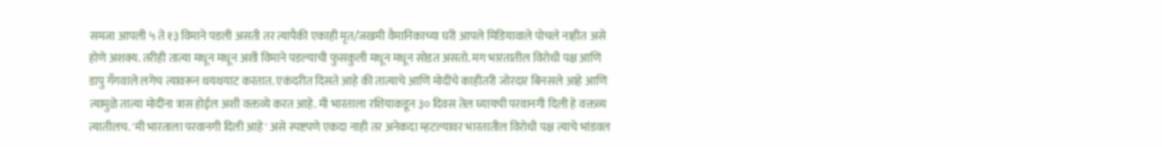समजा आपली ५ ते १३ विमाने पडली असती तर त्यापैकी एकाही मृत/जखमी वैमानिकाच्या घरी आपले मिडियावाले पोचले नाहीत असे होणे अशक्य. तरीही तात्या मधून मधून अशी विमाने पडल्याची फुसकुली मधून मधून सोडत असतो. मग भारतातील विरोधी पक्ष आणि डापु गँगवाले लगेच त्यावरून थयथयाट करतात. एकंदरीत दिसते आहे की तात्याचे आणि मोदींचे काहीतरी जोरदार बिनसले आहे आणि त्यामुळे तात्या मोदींना त्रास होईल अशी वक्तव्ये करत आहे. मी भारताला रशियाकडून ३० दिवस तेल घ्यायची परवानगी दिली हे वक्तव्य त्यातीलच. 'मी भारताला परवानगी दिली आहे' असे स्पष्टपणे एकदा नाही तर अनेकदा म्हटल्यावर भारतातील विरोधी पक्ष त्याचे भांडवल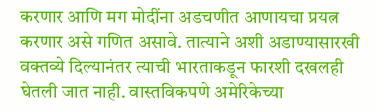करणार आणि मग मोदींना अडचणीत आणायचा प्रयत्न करणार असे गणित असावे. तात्याने अशी अडाण्यासारखी वक्तव्ये दिल्यानंतर त्याची भारताकडून फारशी दखलही घेतली जात नाही. वास्तविकपणे अमेरिकेच्या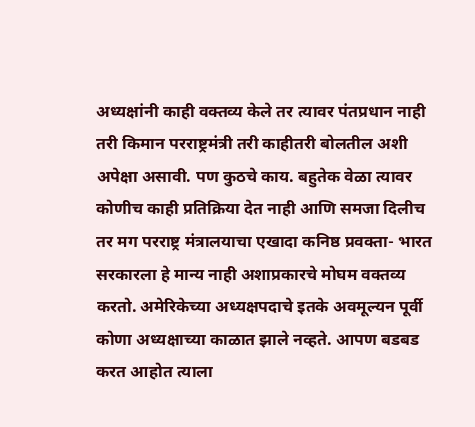अध्यक्षांनी काही वक्तव्य केले तर त्यावर पंतप्रधान नाही तरी किमान परराष्ट्रमंत्री तरी काहीतरी बोलतील अशी अपेक्षा असावी. पण कुठचे काय. बहुतेक वेळा त्यावर कोणीच काही प्रतिक्रिया देत नाही आणि समजा दिलीच तर मग परराष्ट्र मंत्रालयाचा एखादा कनिष्ठ प्रवक्ता- भारत सरकारला हे मान्य नाही अशाप्रकारचे मोघम वक्तव्य करतो. अमेरिकेच्या अध्यक्षपदाचे इतके अवमूल्यन पूर्वी कोणा अध्यक्षाच्या काळात झाले नव्हते. आपण बडबड करत आहोत त्याला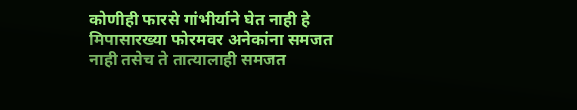कोणीही फारसे गांभीर्याने घेत नाही हे मिपासारख्या फोरमवर अनेकांना समजत नाही तसेच ते तात्यालाही समजत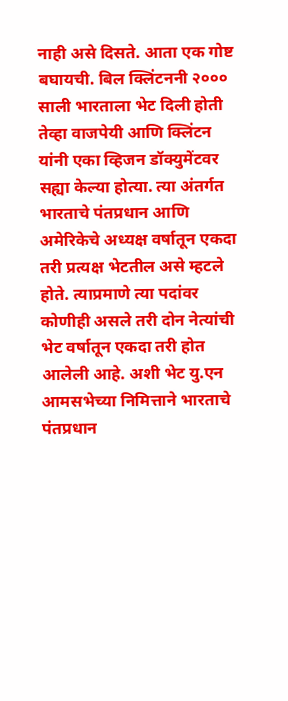नाही असे दिसते. आता एक गोष्ट बघायची. बिल क्लिंटननी २००० साली भारताला भेट दिली होती तेव्हा वाजपेयी आणि क्लिंटन यांनी एका व्हिजन डॉक्युमेंटवर सह्या केल्या होत्या. त्या अंतर्गत भारताचे पंतप्रधान आणि अमेरिकेचे अध्यक्ष वर्षातून एकदा तरी प्रत्यक्ष भेटतील असे म्हटले होते. त्याप्रमाणे त्या पदांवर कोणीही असले तरी दोन नेत्यांची भेट वर्षातून एकदा तरी होत आलेली आहे. अशी भेट यु.एन आमसभेच्या निमित्ताने भारताचे पंतप्रधान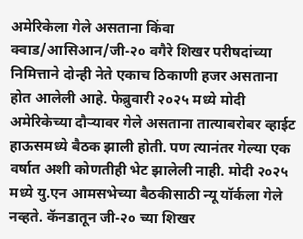अमेरिकेला गेले असताना किंवा क्वाड/आसिआन/जी-२० वगैरे शिखर परीषदांच्या निमित्ताने दोन्ही नेते एकाच ठिकाणी हजर असताना होत आलेली आहे. फेब्रुवारी २०२५ मध्ये मोदी अमेरिकेच्या दौर्‍यावर गेले असताना तात्याबरोबर व्हाईट हाऊसमध्ये बैठक झाली होती. पण त्यानंतर गेल्या एक वर्षात अशी कोणतीही भेट झालेली नाही. मोदी २०२५ मध्ये यु.एन आमसभेच्या बैठकीसाठी न्यू यॉर्कला गेले नव्हते. कॅनडातून जी-२० च्या शिखर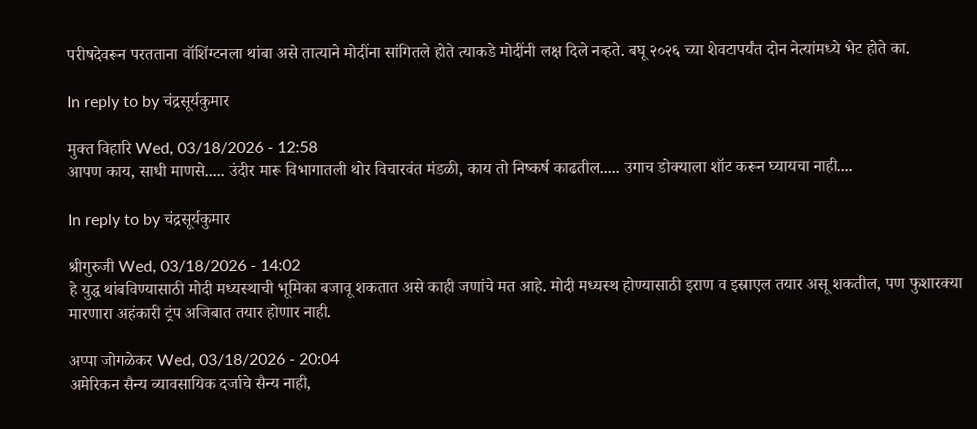परीषदेवरून परतताना वॉशिंग्टनला थांबा असे तात्याने मोदींना सांगितले होते त्याकडे मोदींनी लक्ष दिले नव्हते. बघू २०२६ च्या शेवटापर्यंत दोन नेत्यांमध्ये भेट होते का.

In reply to by चंद्रसूर्यकुमार

मुक्त विहारि Wed, 03/18/2026 - 12:58
आपण काय, साधी माणसे..... उंदीर मारू विभागातली थोर विचारवंत मंडळी, काय तो निष्कर्ष काढतील..... उगाच डोक्याला शॉट करून घ्यायचा नाही....

In reply to by चंद्रसूर्यकुमार

श्रीगुरुजी Wed, 03/18/2026 - 14:02
हे युद्ध थांबविण्यासाठी मोदी मध्यस्थाची भूमिका बजावू शकतात असे काही जणांचे मत आहे. मोदी मध्यस्थ होण्यासाठी इराण व इस्राएल तयार असू शकतील, पण फुशारक्या मारणारा अहंकारी ट्रंप अजिबात तयार होणार नाही.

अप्पा जोगळेकर Wed, 03/18/2026 - 20:04
अमेरिकन सैन्य व्यावसायिक दर्जाचे सैन्य नाही,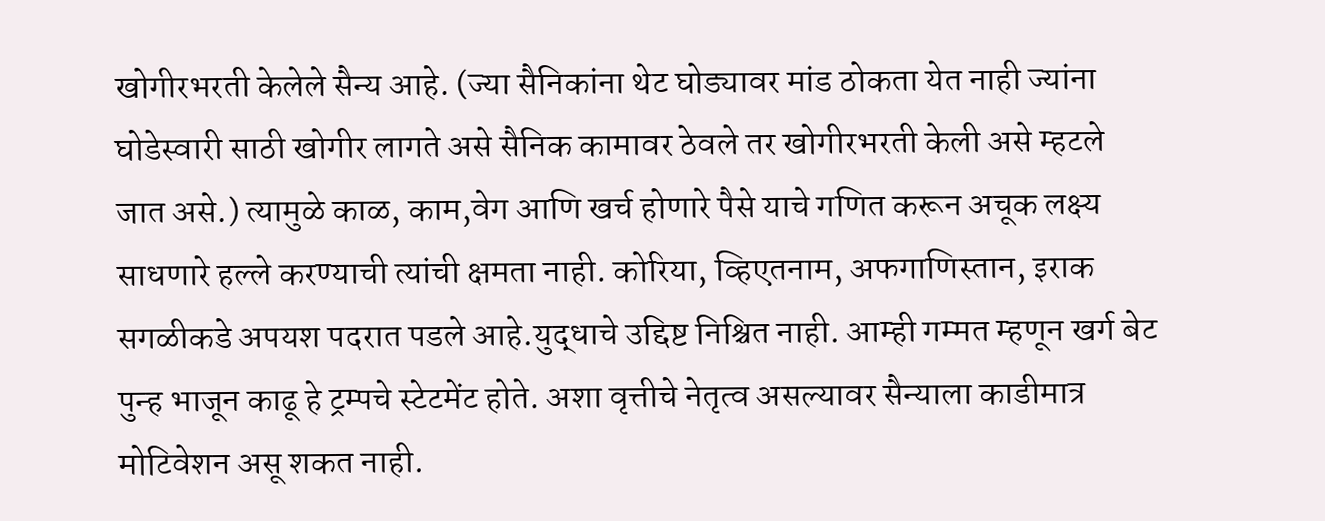खोगीरभरती केलेले सैन्य आहे. (ज्या सैनिकांना थेट घोड्यावर मांड ठोकता येत नाही ज्यांना घोडेस्वारी साठी खोगीर लागते असे सैनिक कामावर ठेवले तर खोगीरभरती केली असे म्हटले जात असे.) त्यामुळे काळ, काम,वेग आणि खर्च होणारे पैसे याचे गणित करून अचूक लक्ष्य साधणारे हल्ले करण्याची त्यांची क्षमता नाही. कोरिया, व्हिएतनाम, अफगाणिस्तान, इराक सगळीकडे अपयश पदरात पडले आहे.युद्धाचे उद्दिष्ट निश्चित नाही. आम्ही गम्मत म्हणून खर्ग बेट पुन्ह भाजून काढू हे ट्रम्पचे स्टेटमेंट होते. अशा वृत्तीचे नेतृत्व असल्यावर सैन्याला काडीमात्र मोटिवेशन असू शकत नाही.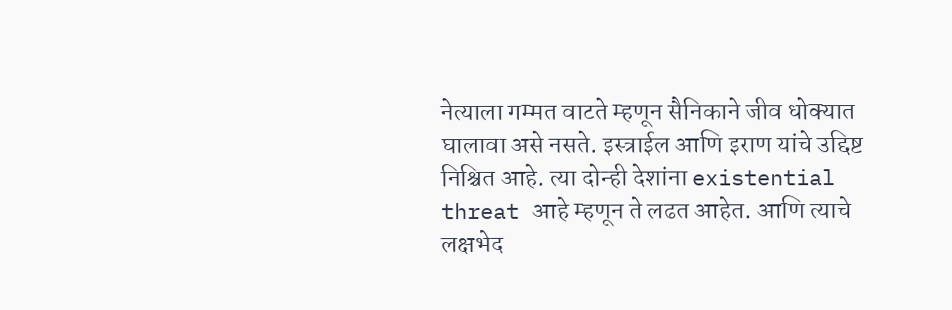नेत्याला गम्मत वाटते म्हणून सैनिकाने जीव धोक्यात घालावा असे नसते. इस्त्राईल आणि इराण यांचे उद्दिष्ट निश्चित आहे. त्या दोन्ही देशांना existential threat आहे म्हणून ते लढत आहेत. आणि त्याचे लक्षभेद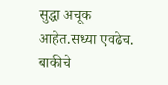सुद्धा अचूक आहेत.सध्या एवढेच. बाकीचे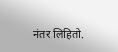नंतर लिहितो.